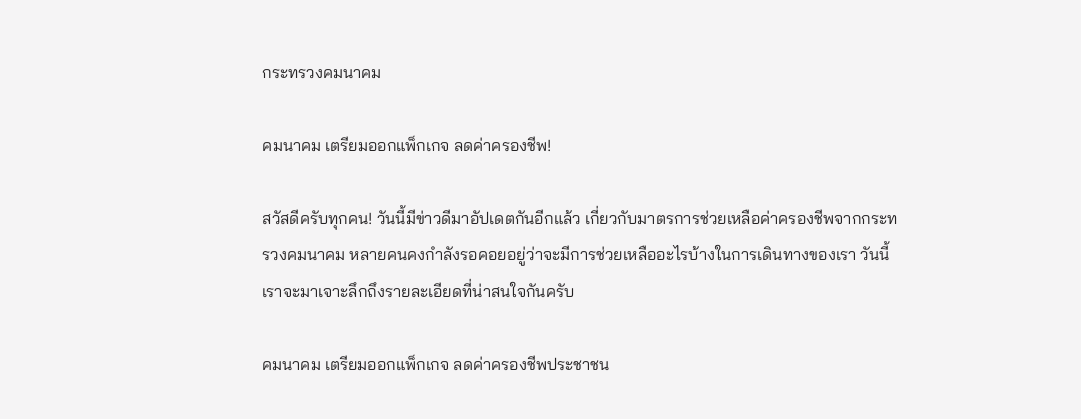กระทรวงคมนาคม

คมนาคม เตรียมออกแพ็กเกจ ลดค่าครองชีพ!

สวัสดีครับทุกคน! วันนี้มีข่าวดีมาอัปเดตกันอีกแล้ว เกี่ยวกับมาตรการช่วยเหลือค่าครองชีพจากกระทรวงคมนาคม หลายคนคงกำลังรอคอยอยู่ว่าจะมีการช่วยเหลืออะไรบ้างในการเดินทางของเรา วันนี้เราจะมาเจาะลึกถึงรายละเอียดที่น่าสนใจกันครับ

คมนาคม เตรียมออกแพ็กเกจ ลดค่าครองชีพประชาชน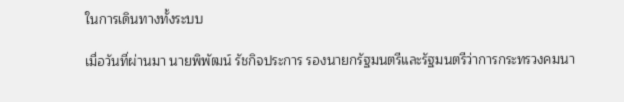ในการเดินทางทั้งระบบ

เมื่อวันที่ผ่านมา นายพิพัฒน์ รัชกิจประการ รองนายกรัฐมนตรีและรัฐมนตรีว่าการกระทรวงคมนา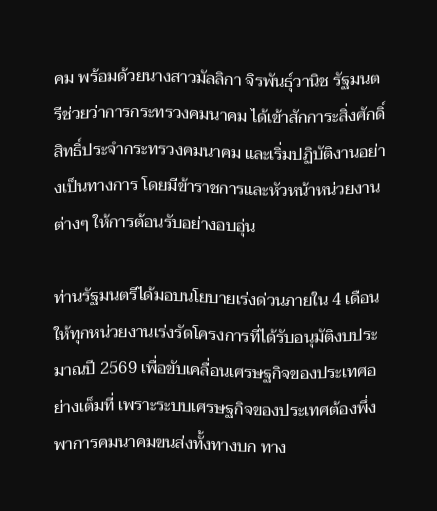คม พร้อมด้วยนางสาวมัลลิกา จิรพันธุ์วานิช รัฐมนตรีช่วยว่าการกระทรวงคมนาคม ได้เข้าสักการะสิ่งศักดิ์สิทธิ์ประจำกระทรวงคมนาคม และเริ่มปฏิบัติงานอย่างเป็นทางการ โดยมีข้าราชการและหัวหน้าหน่วยงานต่างๆ ให้การต้อนรับอย่างอบอุ่น

ท่านรัฐมนตรีได้มอบนโยบายเร่งด่วนภายใน 4 เดือน ให้ทุกหน่วยงานเร่งรัดโครงการที่ได้รับอนุมัติงบประมาณปี 2569 เพื่อขับเคลื่อนเศรษฐกิจของประเทศอย่างเต็มที่ เพราะระบบเศรษฐกิจของประเทศต้องพึ่งพาการคมนาคมขนส่งทั้งทางบก ทาง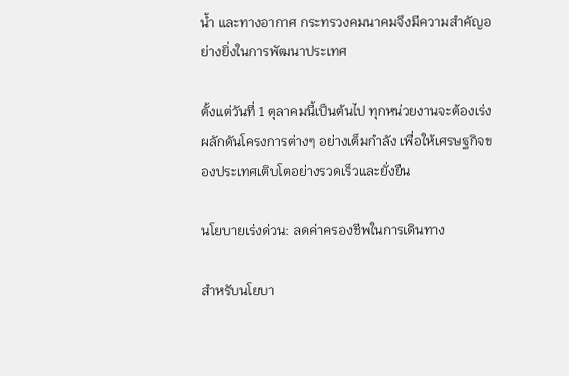น้ำ และทางอากาศ กระทรวงคมนาคมจึงมีความสำคัญอย่างยิ่งในการพัฒนาประเทศ

ตั้งแต่วันที่ 1 ตุลาคมนี้เป็นต้นไป ทุกหน่วยงานจะต้องเร่งผลักดันโครงการต่างๆ อย่างเต็มกำลัง เพื่อให้เศรษฐกิจของประเทศเติบโตอย่างรวดเร็วและยั่งยืน

นโยบายเร่งด่วน: ลดค่าครองชีพในการเดินทาง

สำหรับนโยบา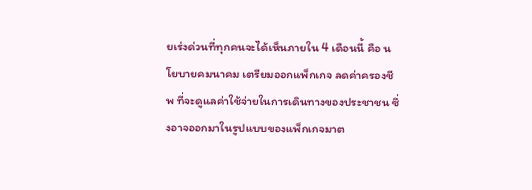ยเร่งด่วนที่ทุกคนจะได้เห็นภายใน 4 เดือนนี้ คือ นโยบายคมนาคม เตรียมออกแพ็กเกจ ลดค่าครองชีพ ที่จะดูแลค่าใช้จ่ายในการเดินทางของประชาชน ซึ่งอาจออกมาในรูปแบบของแพ็กเกจมาต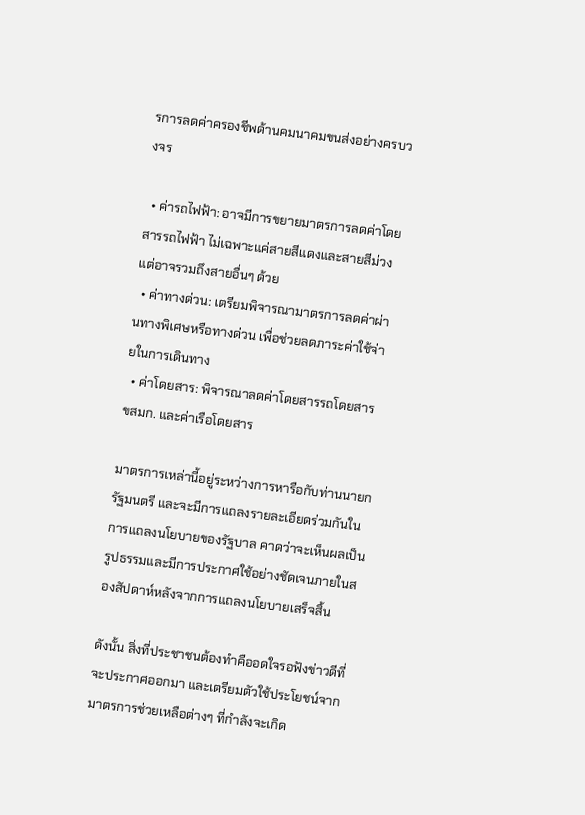รการลดค่าครองชีพด้านคมนาคมขนส่งอย่างครบวงจร

  • ค่ารถไฟฟ้า: อาจมีการขยายมาตรการลดค่าโดยสารรถไฟฟ้า ไม่เฉพาะแค่สายสีแดงและสายสีม่วง แต่อาจรวมถึงสายอื่นๆ ด้วย
  • ค่าทางด่วน: เตรียมพิจารณามาตรการลดค่าผ่านทางพิเศษหรือทางด่วน เพื่อช่วยลดภาระค่าใช้จ่ายในการเดินทาง
  • ค่าโดยสาร: พิจารณาลดค่าโดยสารรถโดยสาร ขสมก. และค่าเรือโดยสาร

มาตรการเหล่านี้อยู่ระหว่างการหารือกับท่านนายกรัฐมนตรี และจะมีการแถลงรายละเอียดร่วมกันในการแถลงนโยบายของรัฐบาล คาดว่าจะเห็นผลเป็นรูปธรรมและมีการประกาศใช้อย่างชัดเจนภายในสองสัปดาห์หลังจากการแถลงนโยบายเสร็จสิ้น

ดังนั้น สิ่งที่ประชาชนต้องทำคืออดใจรอฟังข่าวดีที่จะประกาศออกมา และเตรียมตัวใช้ประโยชน์จากมาตรการช่วยเหลือต่างๆ ที่กำลังจะเกิด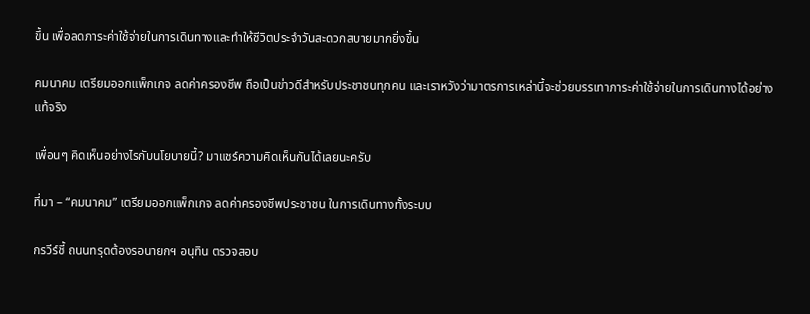ขึ้น เพื่อลดภาระค่าใช้จ่ายในการเดินทางและทำให้ชีวิตประจำวันสะดวกสบายมากยิ่งขึ้น

คมนาคม เตรียมออกแพ็กเกจ ลดค่าครองชีพ ถือเป็นข่าวดีสำหรับประชาชนทุกคน และเราหวังว่ามาตรการเหล่านี้จะช่วยบรรเทาภาระค่าใช้จ่ายในการเดินทางได้อย่างแท้จริง

เพื่อนๆ คิดเห็นอย่างไรกับนโยบายนี้? มาแชร์ความคิดเห็นกันได้เลยนะครับ

ที่มา – “คมนาคม” เตรียมออกแพ็กเกจ ลดค่าครองชีพประชาชน ในการเดินทางทั้งระบบ

กรวีร์ชี้ ถนนทรุดต้องรอนายกฯ อนุทิน ตรวจสอบ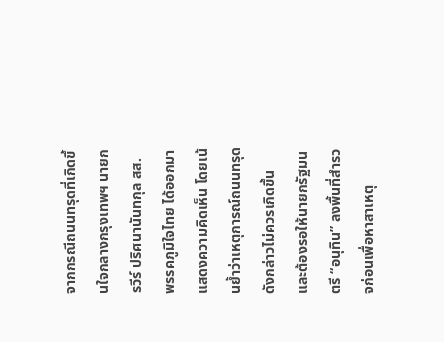จากกรณีถนนทรุดที่เกิดขึ้นใจกลางกรุงเทพฯ นายกรวีร์ ปริศนานันทกุล สส. พรรคภูมิใจไทย ได้ออกมาแสดงความคิดเห็น โดยเน้นย้ำว่าเหตุการณ์ถนนทรุดดังกล่าวไม่ควรเกิดขึ้น และต้องรอให้นายกรัฐมนตรี “อนุทิน” ลงพื้นที่สำรวจก่อนเพื่อหาสาเหตุ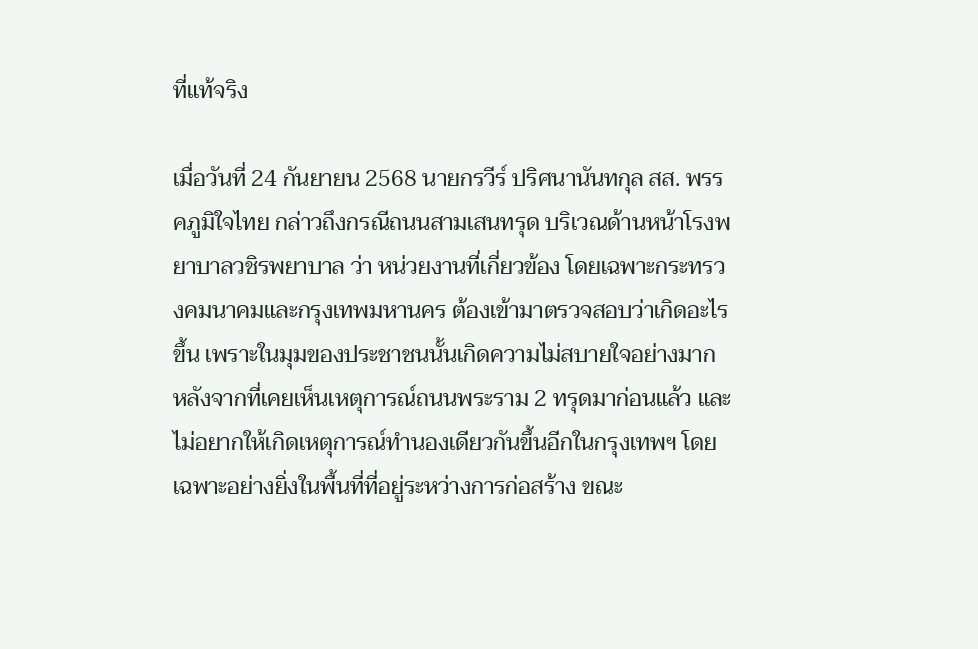ที่แท้จริง

เมื่อวันที่ 24 กันยายน 2568 นายกรวีร์ ปริศนานันทกุล สส. พรรคภูมิใจไทย กล่าวถึงกรณีถนนสามเสนทรุด บริเวณด้านหน้าโรงพยาบาลวชิรพยาบาล ว่า หน่วยงานที่เกี่ยวข้อง โดยเฉพาะกระทรวงคมนาคมและกรุงเทพมหานคร ต้องเข้ามาตรวจสอบว่าเกิดอะไรขึ้น เพราะในมุมของประชาชนนั้นเกิดความไม่สบายใจอย่างมาก หลังจากที่เคยเห็นเหตุการณ์ถนนพระราม 2 ทรุดมาก่อนแล้ว และไม่อยากให้เกิดเหตุการณ์ทำนองเดียวกันขึ้นอีกในกรุงเทพฯ โดยเฉพาะอย่างยิ่งในพื้นที่ที่อยู่ระหว่างการก่อสร้าง ขณะ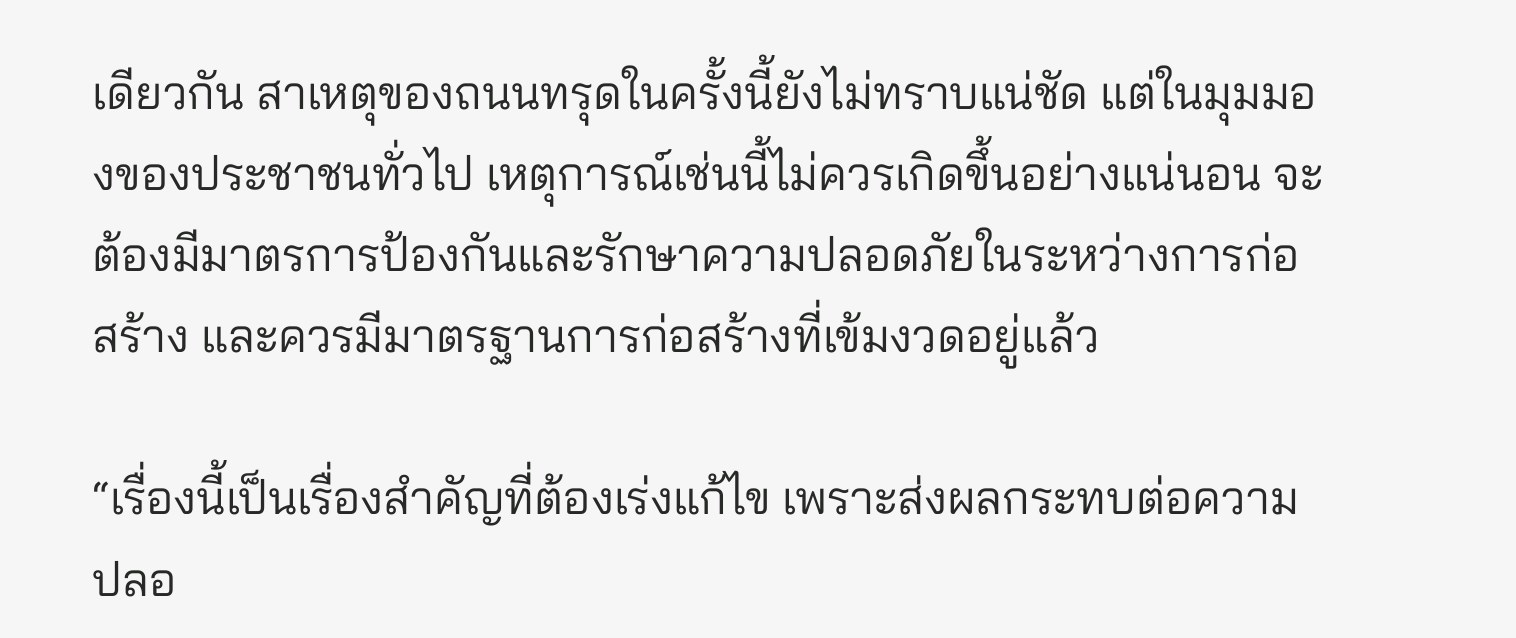เดียวกัน สาเหตุของถนนทรุดในครั้งนี้ยังไม่ทราบแน่ชัด แต่ในมุมมองของประชาชนทั่วไป เหตุการณ์เช่นนี้ไม่ควรเกิดขึ้นอย่างแน่นอน จะต้องมีมาตรการป้องกันและรักษาความปลอดภัยในระหว่างการก่อสร้าง และควรมีมาตรฐานการก่อสร้างที่เข้มงวดอยู่แล้ว

“เรื่องนี้เป็นเรื่องสำคัญที่ต้องเร่งแก้ไข เพราะส่งผลกระทบต่อความปลอ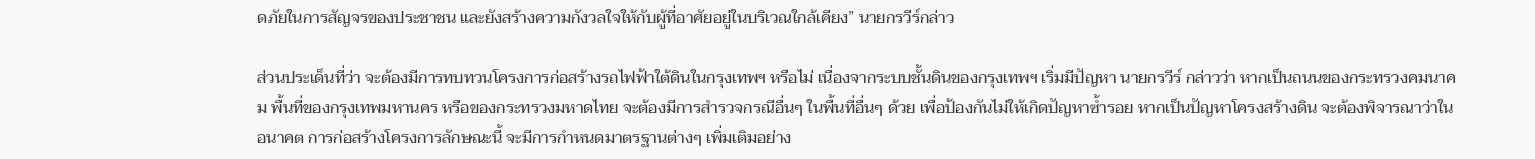ดภัยในการสัญจรของประชาชน และยังสร้างความกังวลใจให้กับผู้ที่อาศัยอยู่ในบริเวณใกล้เคียง” นายกรวีร์กล่าว

ส่วนประเด็นที่ว่า จะต้องมีการทบทวนโครงการก่อสร้างรถไฟฟ้าใต้ดินในกรุงเทพฯ หรือไม่ เนื่องจากระบบชั้นดินของกรุงเทพฯ เริ่มมีปัญหา นายกรวีร์ กล่าวว่า หากเป็นถนนของกระทรวงคมนาคม พื้นที่ของกรุงเทพมหานคร หรือของกระทรวงมหาดไทย จะต้องมีการสำรวจกรณีอื่นๆ ในพื้นที่อื่นๆ ด้วย เพื่อป้องกันไม่ให้เกิดปัญหาซ้ำรอย หากเป็นปัญหาโครงสร้างดิน จะต้องพิจารณาว่าในอนาคต การก่อสร้างโครงการลักษณะนี้ จะมีการกำหนดมาตรฐานต่างๆ เพิ่มเติมอย่าง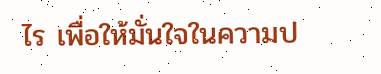ไร เพื่อให้มั่นใจในความป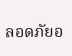ลอดภัยอ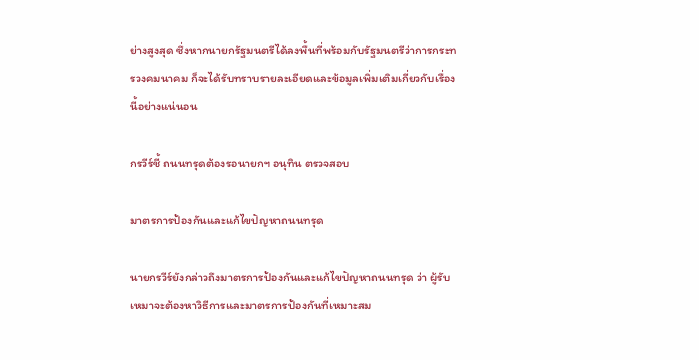ย่างสูงสุด ซึ่งหากนายกรัฐมนตรีได้ลงพื้นที่พร้อมกับรัฐมนตรีว่าการกระทรวงคมนาคม ก็จะได้รับทราบรายละเอียดและข้อมูลเพิ่มเติมเกี่ยวกับเรื่องนี้อย่างแน่นอน

กรวีร์ชี้ ถนนทรุดต้องรอนายกฯ อนุทิน ตรวจสอบ

มาตรการป้องกันและแก้ไขปัญหาถนนทรุด

นายกรวีร์ยังกล่าวถึงมาตรการป้องกันและแก้ไขปัญหาถนนทรุด ว่า ผู้รับเหมาจะต้องหาวิธีการและมาตรการป้องกันที่เหมาะสม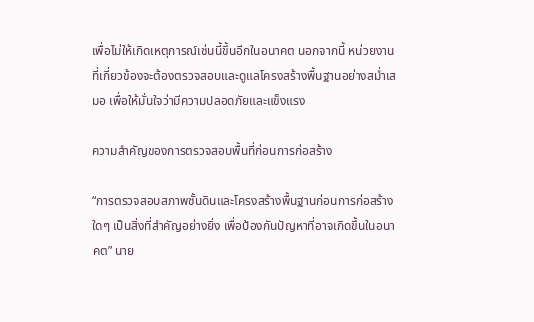เพื่อไม่ให้เกิดเหตุการณ์เช่นนี้ขึ้นอีกในอนาคต นอกจากนี้ หน่วยงานที่เกี่ยวข้องจะต้องตรวจสอบและดูแลโครงสร้างพื้นฐานอย่างสม่ำเสมอ เพื่อให้มั่นใจว่ามีความปลอดภัยและแข็งแรง

ความสำคัญของการตรวจสอบพื้นที่ก่อนการก่อสร้าง

“การตรวจสอบสภาพชั้นดินและโครงสร้างพื้นฐานก่อนการก่อสร้างใดๆ เป็นสิ่งที่สำคัญอย่างยิ่ง เพื่อป้องกันปัญหาที่อาจเกิดขึ้นในอนาคต” นาย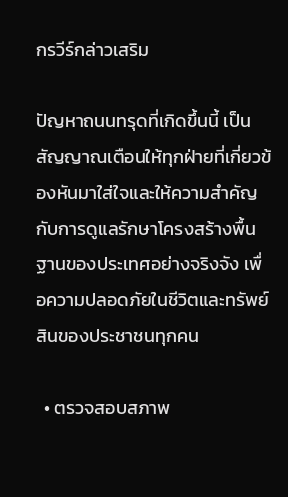กรวีร์กล่าวเสริม

ปัญหาถนนทรุดที่เกิดขึ้นนี้ เป็นสัญญาณเตือนให้ทุกฝ่ายที่เกี่ยวข้องหันมาใส่ใจและให้ความสำคัญกับการดูแลรักษาโครงสร้างพื้นฐานของประเทศอย่างจริงจัง เพื่อความปลอดภัยในชีวิตและทรัพย์สินของประชาชนทุกคน

  • ตรวจสอบสภาพ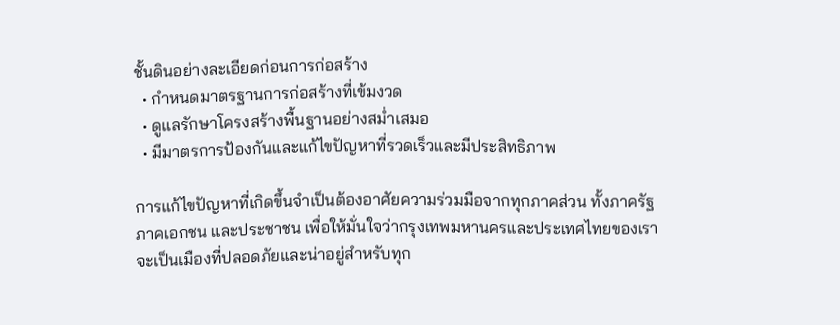ชั้นดินอย่างละเอียดก่อนการก่อสร้าง
  • กำหนดมาตรฐานการก่อสร้างที่เข้มงวด
  • ดูแลรักษาโครงสร้างพื้นฐานอย่างสม่ำเสมอ
  • มีมาตรการป้องกันและแก้ไขปัญหาที่รวดเร็วและมีประสิทธิภาพ

การแก้ไขปัญหาที่เกิดขึ้นจำเป็นต้องอาศัยความร่วมมือจากทุกภาคส่วน ทั้งภาครัฐ ภาคเอกชน และประชาชน เพื่อให้มั่นใจว่ากรุงเทพมหานครและประเทศไทยของเรา จะเป็นเมืองที่ปลอดภัยและน่าอยู่สำหรับทุก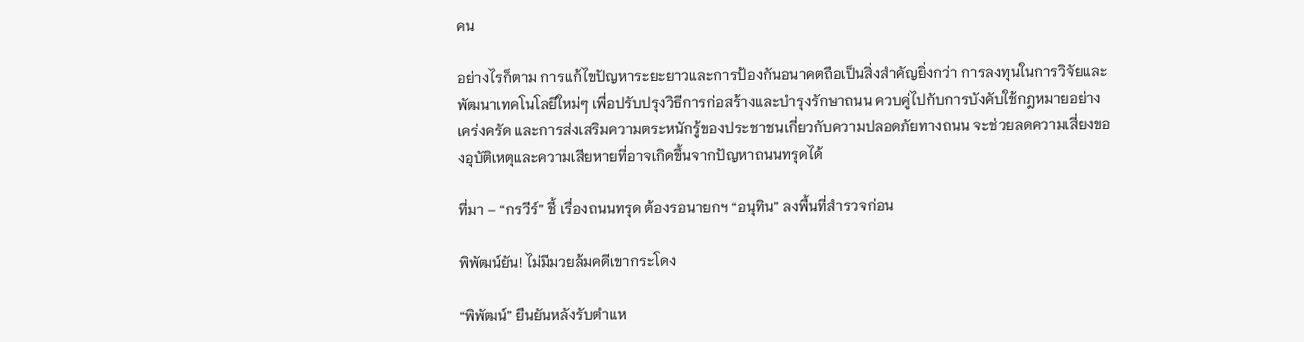คน

อย่างไรก็ตาม การแก้ไขปัญหาระยะยาวและการป้องกันอนาคตถือเป็นสิ่งสำคัญยิ่งกว่า การลงทุนในการวิจัยและพัฒนาเทคโนโลยีใหม่ๆ เพื่อปรับปรุงวิธีการก่อสร้างและบำรุงรักษาถนน ควบคู่ไปกับการบังคับใช้กฎหมายอย่างเคร่งครัด และการส่งเสริมความตระหนักรู้ของประชาชนเกี่ยวกับความปลอดภัยทางถนน จะช่วยลดความเสี่ยงของอุบัติเหตุและความเสียหายที่อาจเกิดขึ้นจากปัญหาถนนทรุดได้

ที่มา – “กรวีร์” ชี้ เรื่องถนนทรุด ต้องรอนายกฯ “อนุทิน” ลงพื้นที่สำรวจก่อน

พิพัฒน์ยัน! ไม่มีมวยล้มคดีเขากระโดง

“พิพัฒน์” ยืนยันหลังรับตำแห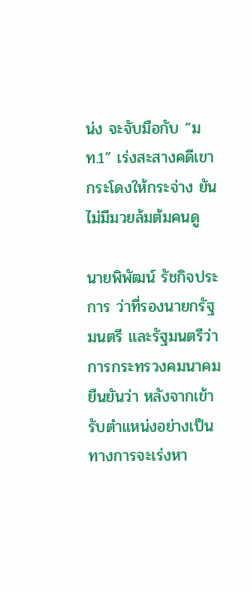น่ง จะจับมือกับ “มท.1” เร่งสะสางคดีเขากระโดงให้กระจ่าง ยันไม่มีมวยล้มต้มคนดู

นายพิพัฒน์ รัชกิจประการ ว่าที่รองนายกรัฐมนตรี และรัฐมนตรีว่าการกระทรวงคมนาคม ยืนยันว่า หลังจากเข้ารับตำแหน่งอย่างเป็นทางการจะเร่งหา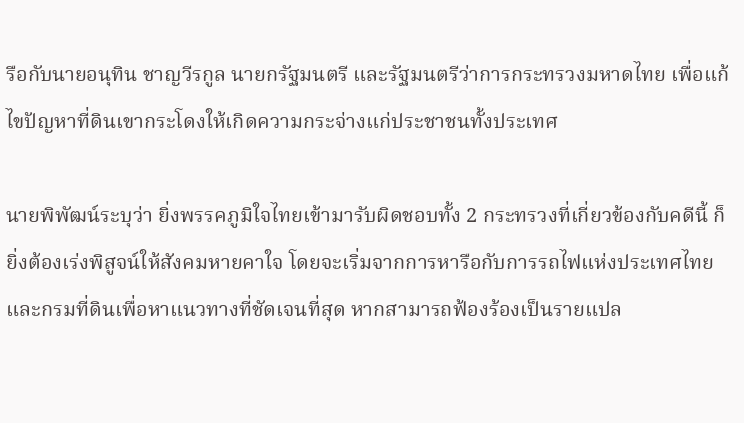รือกับนายอนุทิน ชาญวีรกูล นายกรัฐมนตรี และรัฐมนตรีว่าการกระทรวงมหาดไทย เพื่อแก้ไขปัญหาที่ดินเขากระโดงให้เกิดความกระจ่างแก่ประชาชนทั้งประเทศ

นายพิพัฒน์ระบุว่า ยิ่งพรรคภูมิใจไทยเข้ามารับผิดชอบทั้ง 2 กระทรวงที่เกี่ยวข้องกับคดีนี้ ก็ยิ่งต้องเร่งพิสูจน์ให้สังคมหายคาใจ โดยจะเริ่มจากการหารือกับการรถไฟแห่งประเทศไทยและกรมที่ดินเพื่อหาแนวทางที่ชัดเจนที่สุด หากสามารถฟ้องร้องเป็นรายแปล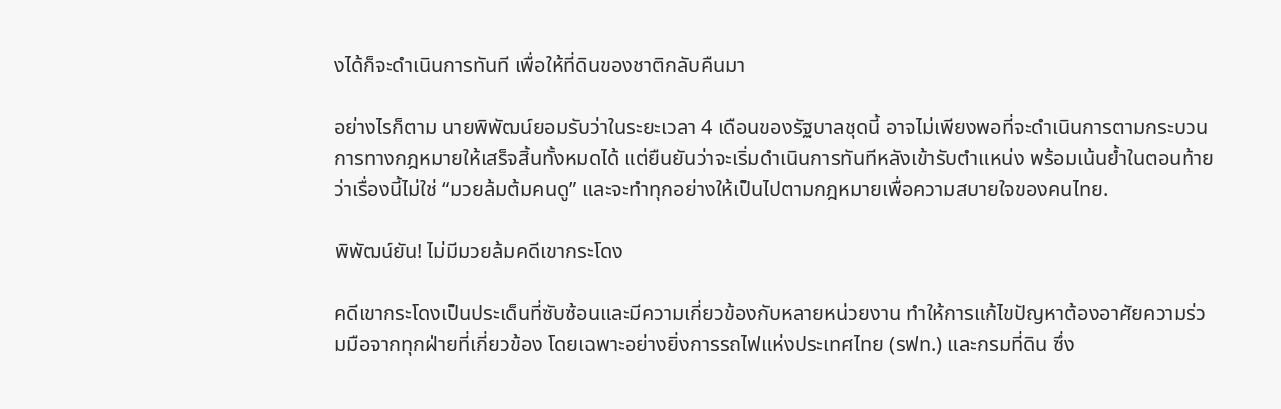งได้ก็จะดำเนินการทันที เพื่อให้ที่ดินของชาติกลับคืนมา

อย่างไรก็ตาม นายพิพัฒน์ยอมรับว่าในระยะเวลา 4 เดือนของรัฐบาลชุดนี้ อาจไม่เพียงพอที่จะดำเนินการตามกระบวนการทางกฎหมายให้เสร็จสิ้นทั้งหมดได้ แต่ยืนยันว่าจะเริ่มดำเนินการทันทีหลังเข้ารับตำแหน่ง พร้อมเน้นย้ำในตอนท้ายว่าเรื่องนี้ไม่ใช่ “มวยล้มต้มคนดู” และจะทำทุกอย่างให้เป็นไปตามกฎหมายเพื่อความสบายใจของคนไทย.

พิพัฒน์ยัน! ไม่มีมวยล้มคดีเขากระโดง

คดีเขากระโดงเป็นประเด็นที่ซับซ้อนและมีความเกี่ยวข้องกับหลายหน่วยงาน ทำให้การแก้ไขปัญหาต้องอาศัยความร่วมมือจากทุกฝ่ายที่เกี่ยวข้อง โดยเฉพาะอย่างยิ่งการรถไฟแห่งประเทศไทย (รฟท.) และกรมที่ดิน ซึ่ง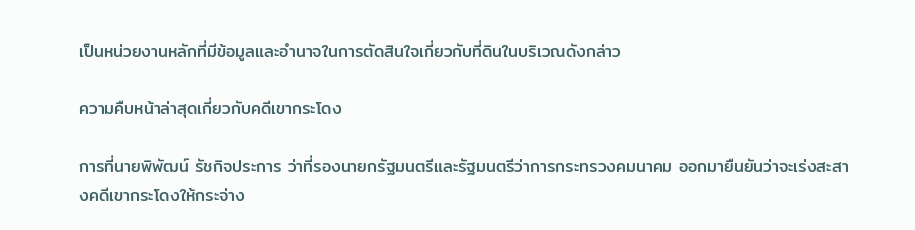เป็นหน่วยงานหลักที่มีข้อมูลและอำนาจในการตัดสินใจเกี่ยวกับที่ดินในบริเวณดังกล่าว

ความคืบหน้าล่าสุดเกี่ยวกับคดีเขากระโดง

การที่นายพิพัฒน์ รัชกิจประการ ว่าที่รองนายกรัฐมนตรีและรัฐมนตรีว่าการกระทรวงคมนาคม ออกมายืนยันว่าจะเร่งสะสางคดีเขากระโดงให้กระจ่าง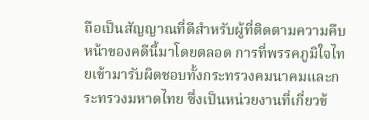ถือเป็นสัญญาณที่ดีสำหรับผู้ที่ติดตามความคืบหน้าของคดีนี้มาโดยตลอด การที่พรรคภูมิใจไทยเข้ามารับผิดชอบทั้งกระทรวงคมนาคมและกระทรวงมหาดไทย ซึ่งเป็นหน่วยงานที่เกี่ยวข้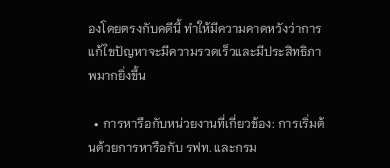องโดยตรงกับคดีนี้ ทำให้มีความคาดหวังว่าการแก้ไขปัญหาจะมีความรวดเร็วและมีประสิทธิภาพมากยิ่งขึ้น

  • การหารือกับหน่วยงานที่เกี่ยวข้อง: การเริ่มต้นด้วยการหารือกับ รฟท. และกรม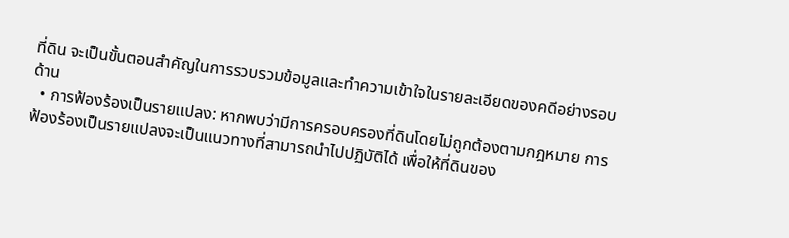ที่ดิน จะเป็นขั้นตอนสำคัญในการรวบรวมข้อมูลและทำความเข้าใจในรายละเอียดของคดีอย่างรอบด้าน
  • การฟ้องร้องเป็นรายแปลง: หากพบว่ามีการครอบครองที่ดินโดยไม่ถูกต้องตามกฎหมาย การฟ้องร้องเป็นรายแปลงจะเป็นแนวทางที่สามารถนำไปปฏิบัติได้ เพื่อให้ที่ดินของ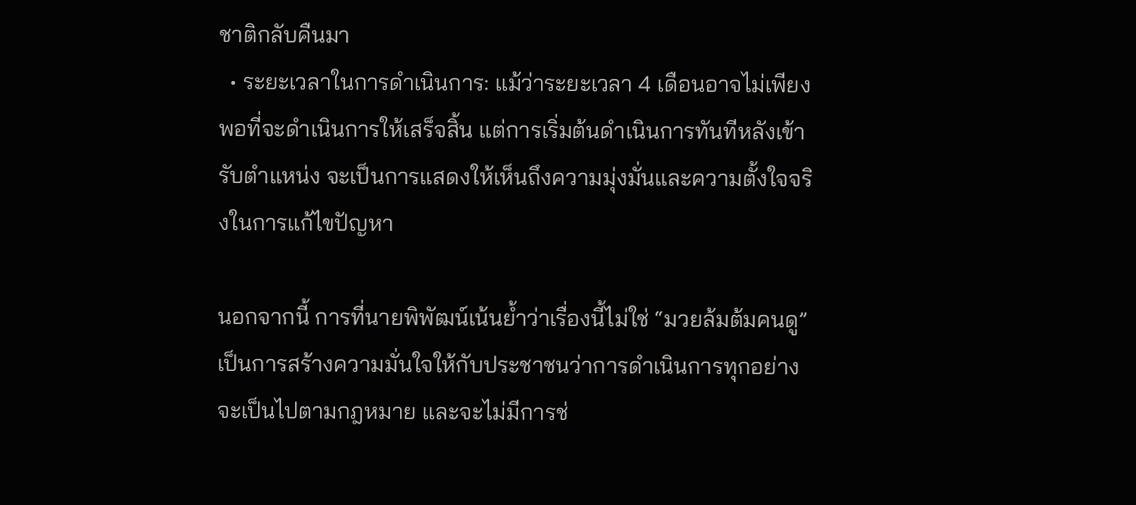ชาติกลับคืนมา
  • ระยะเวลาในการดำเนินการ: แม้ว่าระยะเวลา 4 เดือนอาจไม่เพียงพอที่จะดำเนินการให้เสร็จสิ้น แต่การเริ่มต้นดำเนินการทันทีหลังเข้ารับตำแหน่ง จะเป็นการแสดงให้เห็นถึงความมุ่งมั่นและความตั้งใจจริงในการแก้ไขปัญหา

นอกจากนี้ การที่นายพิพัฒน์เน้นย้ำว่าเรื่องนี้ไม่ใช่ “มวยล้มต้มคนดู” เป็นการสร้างความมั่นใจให้กับประชาชนว่าการดำเนินการทุกอย่างจะเป็นไปตามกฎหมาย และจะไม่มีการช่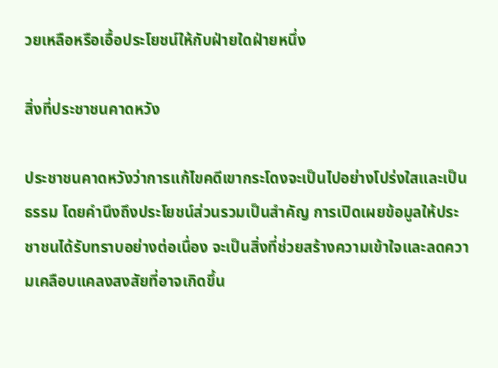วยเหลือหรือเอื้อประโยชน์ให้กับฝ่ายใดฝ่ายหนึ่ง

สิ่งที่ประชาชนคาดหวัง

ประชาชนคาดหวังว่าการแก้ไขคดีเขากระโดงจะเป็นไปอย่างโปร่งใสและเป็นธรรม โดยคำนึงถึงประโยชน์ส่วนรวมเป็นสำคัญ การเปิดเผยข้อมูลให้ประชาชนได้รับทราบอย่างต่อเนื่อง จะเป็นสิ่งที่ช่วยสร้างความเข้าใจและลดความเคลือบแคลงสงสัยที่อาจเกิดขึ้น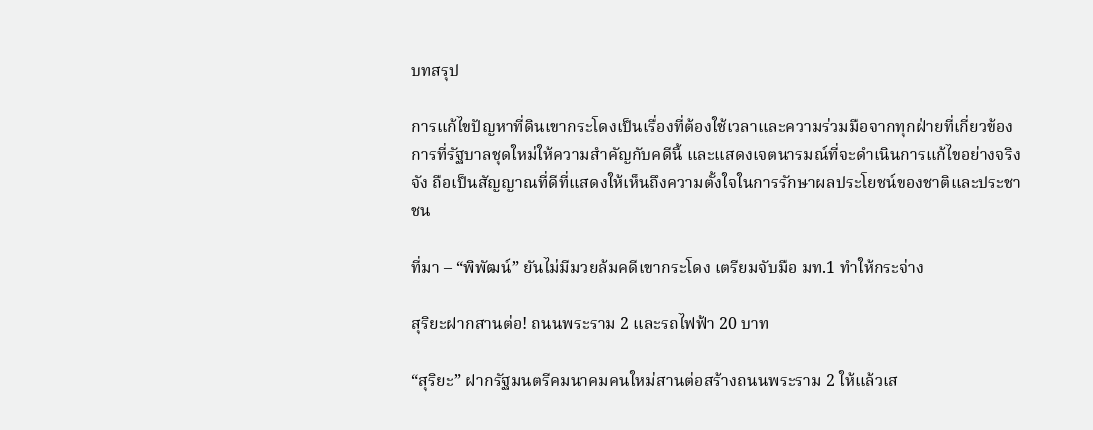บทสรุป

การแก้ไขปัญหาที่ดินเขากระโดงเป็นเรื่องที่ต้องใช้เวลาและความร่วมมือจากทุกฝ่ายที่เกี่ยวข้อง การที่รัฐบาลชุดใหม่ให้ความสำคัญกับคดีนี้ และแสดงเจตนารมณ์ที่จะดำเนินการแก้ไขอย่างจริงจัง ถือเป็นสัญญาณที่ดีที่แสดงให้เห็นถึงความตั้งใจในการรักษาผลประโยชน์ของชาติและประชาชน

ที่มา – “พิพัฒน์” ยันไม่มีมวยล้มคดีเขากระโดง เตรียมจับมือ มท.1 ทำให้กระจ่าง

สุริยะฝากสานต่อ! ถนนพระราม 2 และรถไฟฟ้า 20 บาท

“สุริยะ” ฝากรัฐมนตรีคมนาคมคนใหม่สานต่อสร้างถนนพระราม 2 ให้แล้วเส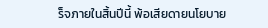ร็จภายในสิ้นปีนี้ พ้อเสียดายนโยบาย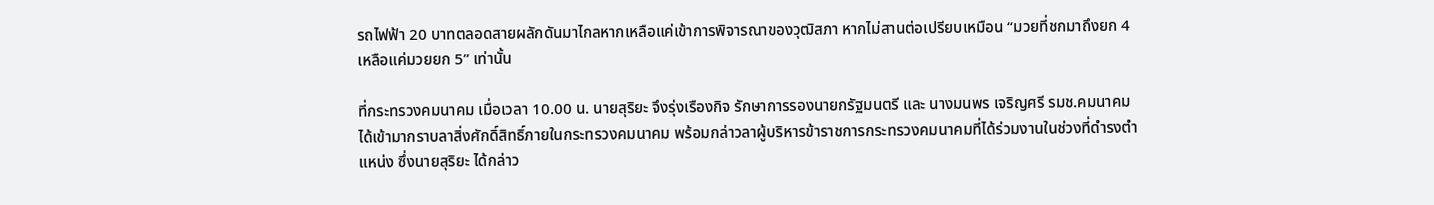รถไฟฟ้า 20 บาทตลอดสายผลักดันมาไกลหากเหลือแค่เข้าการพิจารณาของวุฒิสภา หากไม่สานต่อเปรียบเหมือน “มวยที่ชกมาถึงยก 4 เหลือแค่มวยยก 5” เท่านั้น

ที่กระทรวงคมนาคม เมื่อเวลา 10.00 น. นายสุริยะ จึงรุ่งเรืองกิจ รักษาการรองนายกรัฐมนตรี และ นางมนพร เจริญศรี รมช.คมนาคม ได้เข้ามากราบลาสิ่งศักดิ์สิทธิ์ภายในกระทรวงคมนาคม พร้อมกล่าวลาผู้บริหารข้าราชการกระทรวงคมนาคมที่ได้ร่วมงานในช่วงที่ดำรงตำแหน่ง ซึ่งนายสุริยะ ได้กล่าว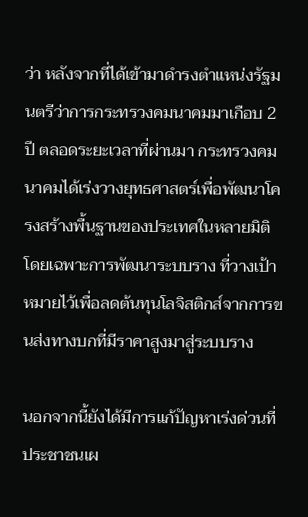ว่า หลังจากที่ได้เข้ามาดำรงตำแหน่งรัฐมนตรีว่าการกระทรวงคมนาคมมาเกือบ 2 ปี ตลอดระยะเวลาที่ผ่านมา กระทรวงคมนาคมได้เร่งวางยุทธศาสตร์เพื่อพัฒนาโครงสร้างพื้นฐานของประเทศในหลายมิติ โดยเฉพาะการพัฒนาระบบราง ที่วางเป้าหมายไว้เพื่อลดต้นทุนโลจิสติกส์จากการขนส่งทางบกที่มีราคาสูงมาสู่ระบบราง

นอกจากนี้ยังได้มีการแก้ปัญหาเร่งด่วนที่ประชาชนเผ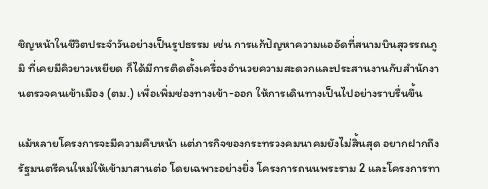ชิญหน้าในชีวิตประจำวันอย่างเป็นรูปธรรม เช่น การแก้ปัญหาความแออัดที่สนามบินสุวรรณภูมิ ที่เคยมีคิวยาวเหยียด ก็ได้มีการติดตั้งเครื่องอำนวยความสะดวกและประสานงานกับสำนักงานตรวจคนเข้าเมือง (ตม.) เพื่อเพิ่มช่องทางเข้า-ออก ให้การเดินทางเป็นไปอย่างราบรื่นขึ้น

แม้หลายโครงการจะมีความคืบหน้า แต่ภารกิจของกระทรวงคมนาคมยังไม่สิ้นสุด อยากฝากถึงรัฐมนตรีคนใหม่ให้เข้ามาสานต่อ โดยเฉพาะอย่างยิ่ง โครงการถนนพระราม 2 และโครงการทา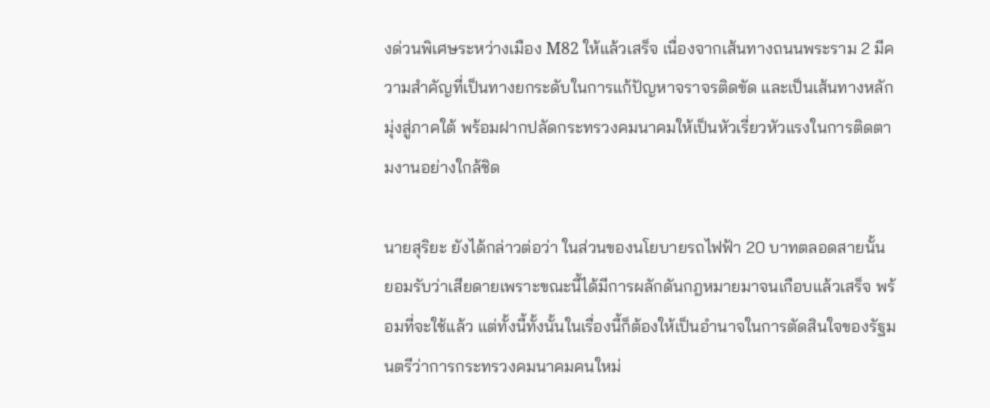งด่วนพิเศษระหว่างเมือง M82 ให้แล้วเสร็จ เนื่องจากเส้นทางถนนพระราม 2 มีความสำคัญที่เป็นทางยกระดับในการแก้ปัญหาจราจรติดขัด และเป็นเส้นทางหลักมุ่งสู่ภาคใต้ พร้อมฝากปลัดกระทรวงคมนาคมให้เป็นหัวเรี่ยวหัวแรงในการติดตามงานอย่างใกล้ชิด

นายสุริยะ ยังได้กล่าวต่อว่า ในส่วนของนโยบายรถไฟฟ้า 20 บาทตลอดสายนั้น ยอมรับว่าเสียดายเพราะขณะนี้ได้มีการผลักดันกฎหมายมาจนเกือบแล้วเสร็จ พร้อมที่จะใช้แล้ว แต่ทั้งนี้ทั้งนั้นในเรื่องนี้ก็ต้องให้เป็นอำนาจในการตัดสินใจของรัฐมนตรีว่าการกระทรวงคมนาคมคนใหม่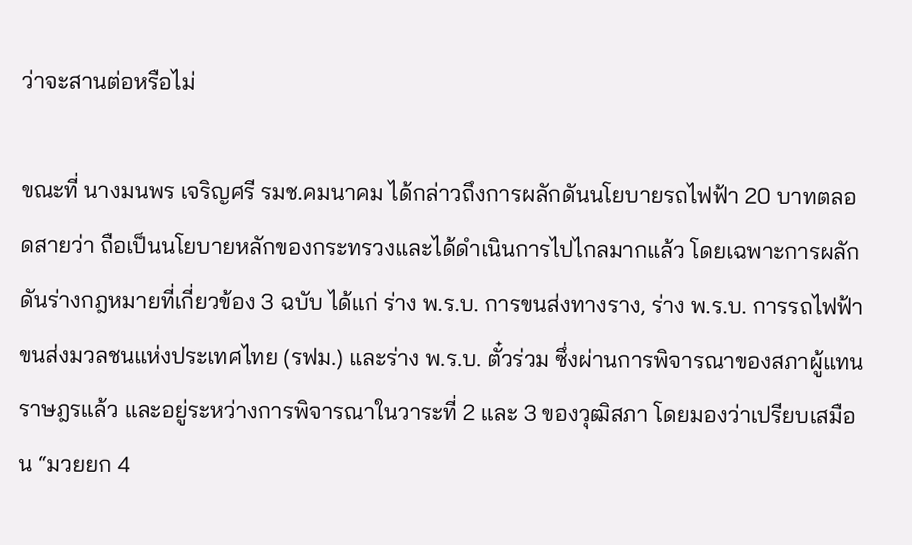ว่าจะสานต่อหรือไม่

ขณะที่ นางมนพร เจริญศรี รมช.คมนาคม ได้กล่าวถึงการผลักดันนโยบายรถไฟฟ้า 20 บาทตลอดสายว่า ถือเป็นนโยบายหลักของกระทรวงและได้ดำเนินการไปไกลมากแล้ว โดยเฉพาะการผลักดันร่างกฎหมายที่เกี่ยวข้อง 3 ฉบับ ได้แก่ ร่าง พ.ร.บ. การขนส่งทางราง, ร่าง พ.ร.บ. การรถไฟฟ้าขนส่งมวลชนแห่งประเทศไทย (รฟม.) และร่าง พ.ร.บ. ตั๋วร่วม ซึ่งผ่านการพิจารณาของสภาผู้แทนราษฎรแล้ว และอยู่ระหว่างการพิจารณาในวาระที่ 2 และ 3 ของวุฒิสภา โดยมองว่าเปรียบเสมือน “มวยยก 4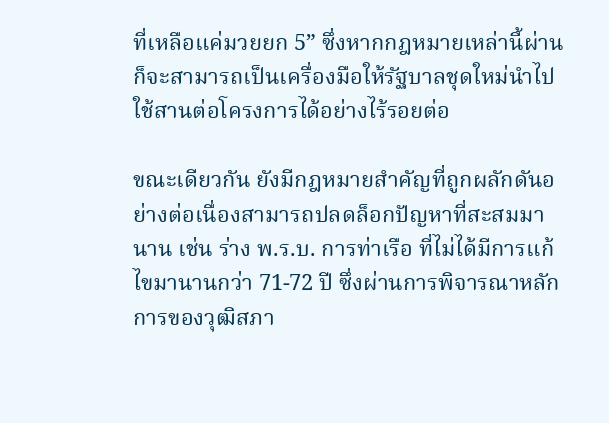ที่เหลือแค่มวยยก 5” ซึ่งหากกฎหมายเหล่านี้ผ่านก็จะสามารถเป็นเครื่องมือให้รัฐบาลชุดใหม่นำไปใช้สานต่อโครงการได้อย่างไร้รอยต่อ

ขณะเดียวกัน ยังมีกฎหมายสำคัญที่ถูกผลักดันอย่างต่อเนื่องสามารถปลดล็อกปัญหาที่สะสมมานาน เช่น ร่าง พ.ร.บ. การท่าเรือ ที่ไม่ได้มีการแก้ไขมานานกว่า 71-72 ปี ซึ่งผ่านการพิจารณาหลักการของวุฒิสภา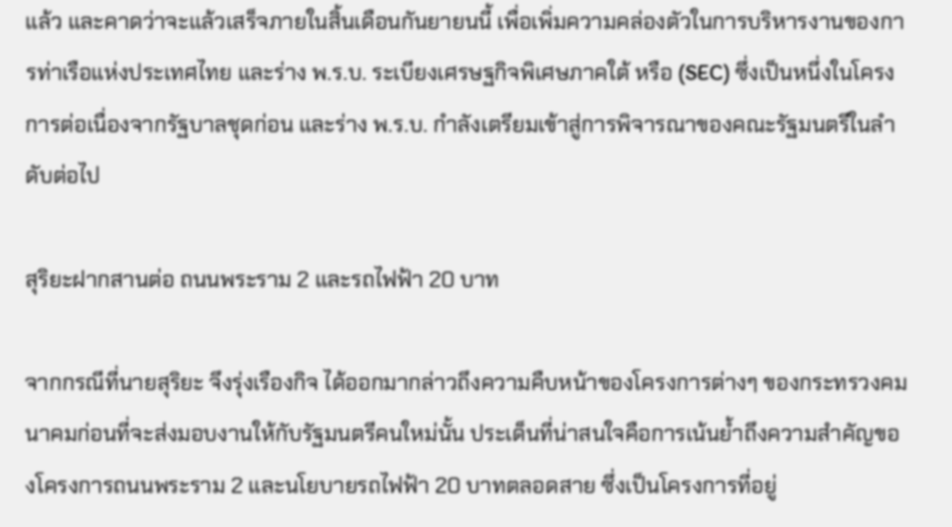แล้ว และคาดว่าจะแล้วเสร็จภายในสิ้นเดือนกันยายนนี้ เพื่อเพิ่มความคล่องตัวในการบริหารงานของการท่าเรือแห่งประเทศไทย และร่าง พ.ร.บ. ระเบียงเศรษฐกิจพิเศษภาคใต้ หรือ (SEC) ซึ่งเป็นหนึ่งในโครงการต่อเนื่องจากรัฐบาลชุดก่อน และร่าง พ.ร.บ. กำลังเตรียมเข้าสู่การพิจารณาของคณะรัฐมนตรีในลำดับต่อไป

สุริยะฝากสานต่อ ถนนพระราม 2 และรถไฟฟ้า 20 บาท

จากกรณีที่นายสุริยะ จึงรุ่งเรืองกิจ ได้ออกมากล่าวถึงความคืบหน้าของโครงการต่างๆ ของกระทรวงคมนาคมก่อนที่จะส่งมอบงานให้กับรัฐมนตรีคนใหม่นั้น ประเด็นที่น่าสนใจคือการเน้นย้ำถึงความสำคัญของโครงการถนนพระราม 2 และนโยบายรถไฟฟ้า 20 บาทตลอดสาย ซึ่งเป็นโครงการที่อยู่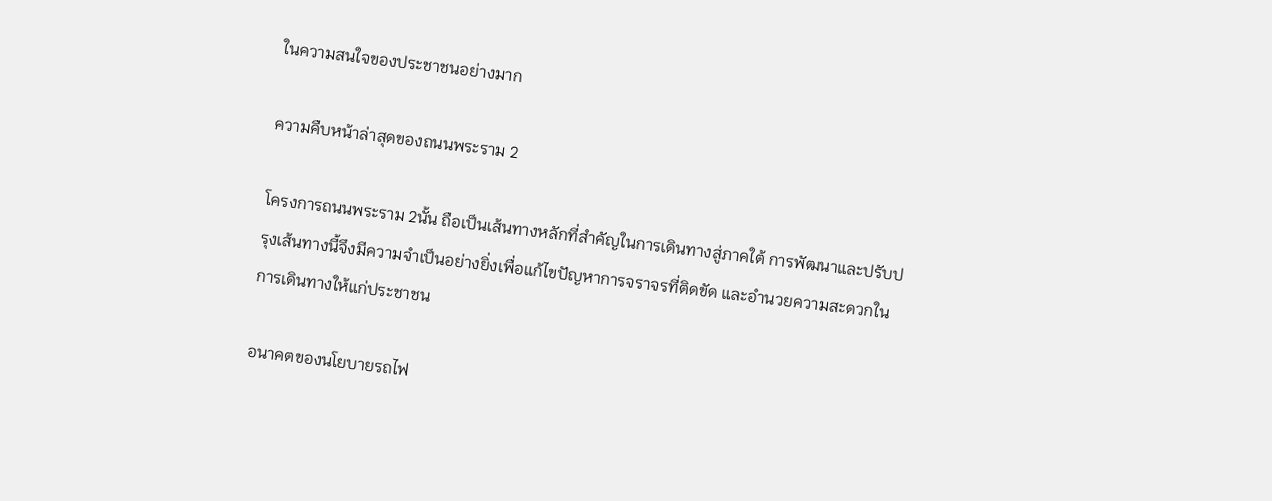ในความสนใจของประชาชนอย่างมาก

ความคืบหน้าล่าสุดของถนนพระราม 2

โครงการถนนพระราม 2นั้น ถือเป็นเส้นทางหลักที่สำคัญในการเดินทางสู่ภาคใต้ การพัฒนาและปรับปรุงเส้นทางนี้จึงมีความจำเป็นอย่างยิ่งเพื่อแก้ไขปัญหาการจราจรที่ติดขัด และอำนวยความสะดวกในการเดินทางให้แก่ประชาชน

อนาคตของนโยบายรถไฟ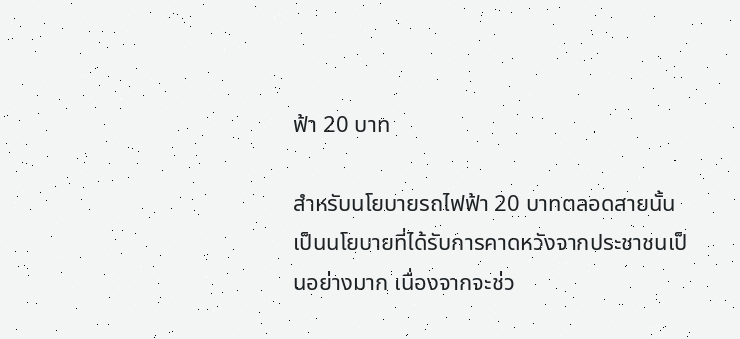ฟ้า 20 บาท

สำหรับนโยบายรถไฟฟ้า 20 บาทตลอดสายนั้น เป็นนโยบายที่ได้รับการคาดหวังจากประชาชนเป็นอย่างมาก เนื่องจากจะช่ว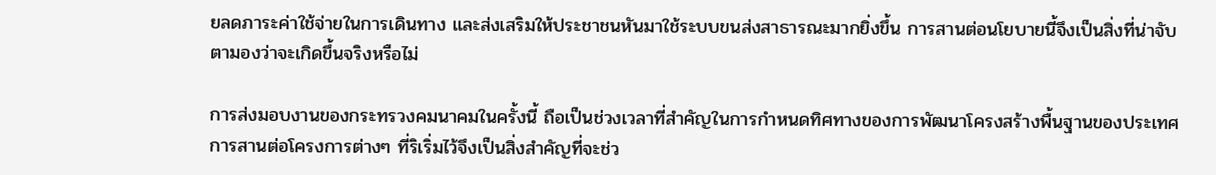ยลดภาระค่าใช้จ่ายในการเดินทาง และส่งเสริมให้ประชาชนหันมาใช้ระบบขนส่งสาธารณะมากยิ่งขึ้น การสานต่อนโยบายนี้จึงเป็นสิ่งที่น่าจับตามองว่าจะเกิดขึ้นจริงหรือไม่

การส่งมอบงานของกระทรวงคมนาคมในครั้งนี้ ถือเป็นช่วงเวลาที่สำคัญในการกำหนดทิศทางของการพัฒนาโครงสร้างพื้นฐานของประเทศ การสานต่อโครงการต่างๆ ที่ริเริ่มไว้จึงเป็นสิ่งสำคัญที่จะช่ว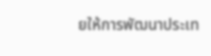ยให้การพัฒนาประเท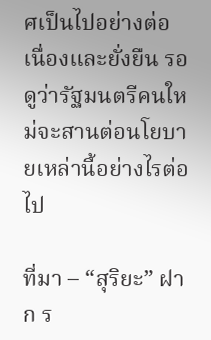ศเป็นไปอย่างต่อเนื่องและยั่งยืน รอดูว่ารัฐมนตรีคนใหม่จะสานต่อนโยบายเหล่านี้อย่างไรต่อไป

ที่มา – “สุริยะ” ฝาก ร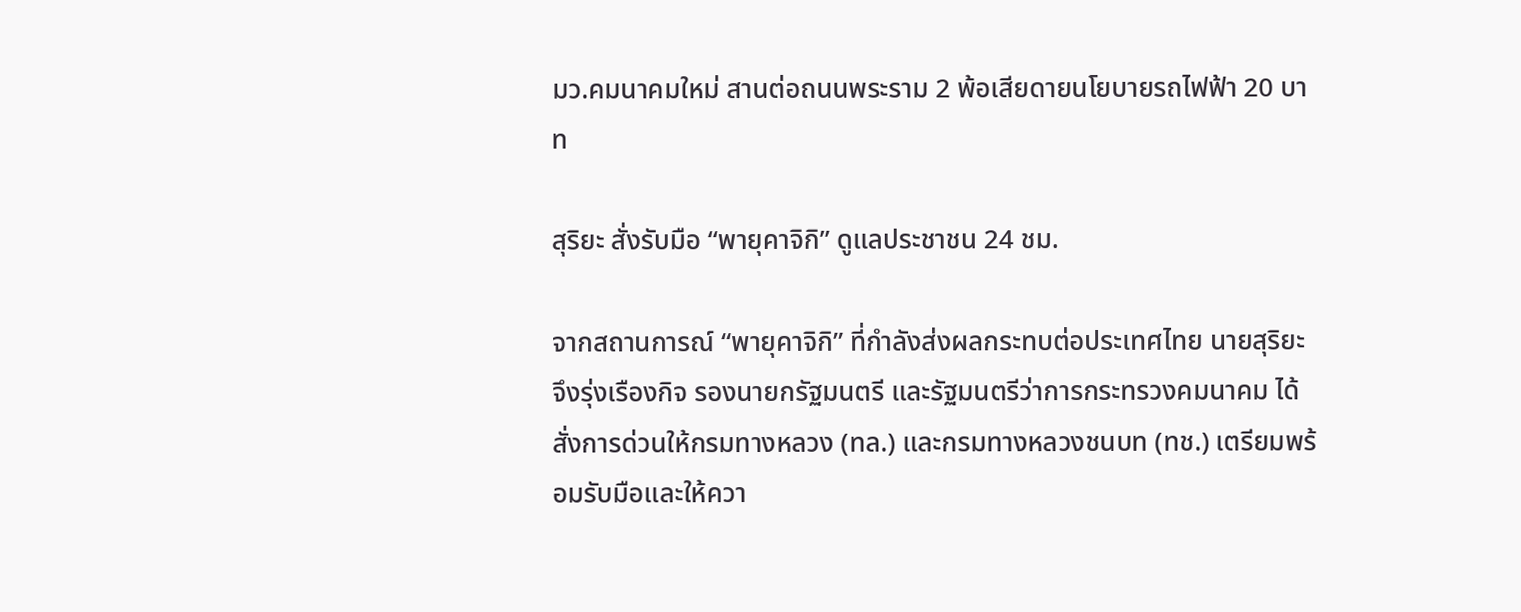มว.คมนาคมใหม่ สานต่อถนนพระราม 2 พ้อเสียดายนโยบายรถไฟฟ้า 20 บาท

สุริยะ สั่งรับมือ “พายุคาจิกิ” ดูแลประชาชน 24 ชม.

จากสถานการณ์ “พายุคาจิกิ” ที่กำลังส่งผลกระทบต่อประเทศไทย นายสุริยะ จึงรุ่งเรืองกิจ รองนายกรัฐมนตรี และรัฐมนตรีว่าการกระทรวงคมนาคม ได้สั่งการด่วนให้กรมทางหลวง (ทล.) และกรมทางหลวงชนบท (ทช.) เตรียมพร้อมรับมือและให้ควา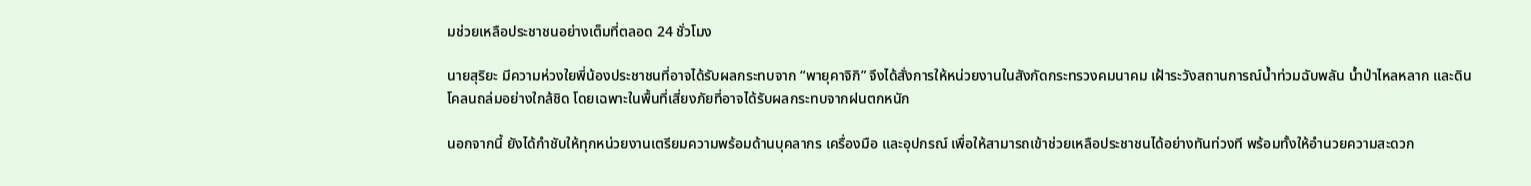มช่วยเหลือประชาชนอย่างเต็มที่ตลอด 24 ชั่วโมง

นายสุริยะ มีความห่วงใยพี่น้องประชาชนที่อาจได้รับผลกระทบจาก “พายุคาจิกิ” จึงได้สั่งการให้หน่วยงานในสังกัดกระทรวงคมนาคม เฝ้าระวังสถานการณ์น้ำท่วมฉับพลัน น้ำป่าไหลหลาก และดินโคลนถล่มอย่างใกล้ชิด โดยเฉพาะในพื้นที่เสี่ยงภัยที่อาจได้รับผลกระทบจากฝนตกหนัก

นอกจากนี้ ยังได้กำชับให้ทุกหน่วยงานเตรียมความพร้อมด้านบุคลากร เครื่องมือ และอุปกรณ์ เพื่อให้สามารถเข้าช่วยเหลือประชาชนได้อย่างทันท่วงที พร้อมทั้งให้อำนวยความสะดวก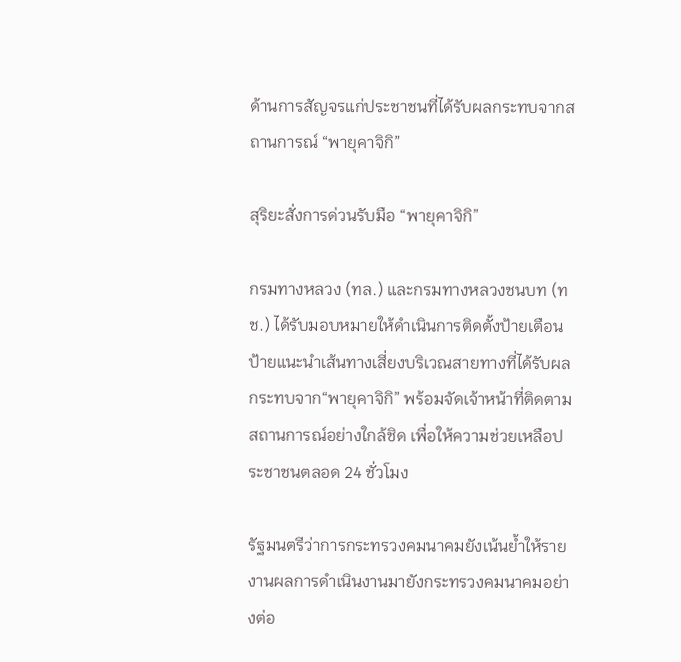ด้านการสัญจรแก่ประชาชนที่ได้รับผลกระทบจากสถานการณ์ “พายุคาจิกิ”

สุริยะสั่งการด่วนรับมือ “พายุคาจิกิ”

กรมทางหลวง (ทล.) และกรมทางหลวงชนบท (ทช.) ได้รับมอบหมายให้ดำเนินการติดตั้งป้ายเตือน ป้ายแนะนำเส้นทางเสี่ยงบริเวณสายทางที่ได้รับผลกระทบจาก“พายุคาจิกิ” พร้อมจัดเจ้าหน้าที่ติดตามสถานการณ์อย่างใกล้ชิด เพื่อให้ความช่วยเหลือประชาชนตลอด 24 ชั่วโมง

รัฐมนตรีว่าการกระทรวงคมนาคมยังเน้นย้ำให้รายงานผลการดำเนินงานมายังกระทรวงคมนาคมอย่างต่อ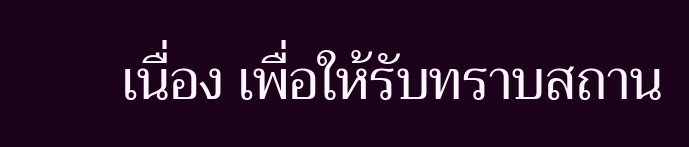เนื่อง เพื่อให้รับทราบสถาน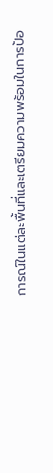การณ์ในแต่ละพื้นที่และเตรียมความพร้อมในการป้อ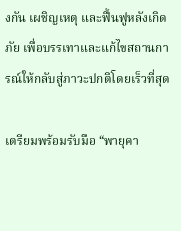งกัน เผชิญเหตุ และฟื้นฟูหลังเกิดภัย เพื่อบรรเทาและแก้ไขสถานการณ์ให้กลับสู่ภาวะปกติโดยเร็วที่สุด

เตรียมพร้อมรับมือ “พายุคา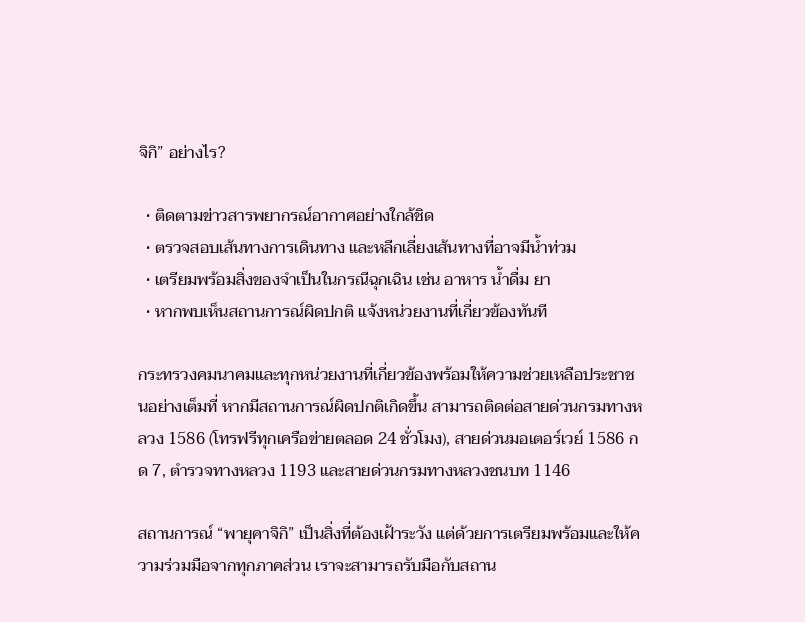จิกิ” อย่างไร?

  • ติดตามข่าวสารพยากรณ์อากาศอย่างใกล้ชิด
  • ตรวจสอบเส้นทางการเดินทาง และหลีกเลี่ยงเส้นทางที่อาจมีน้ำท่วม
  • เตรียมพร้อมสิ่งของจำเป็นในกรณีฉุกเฉิน เช่น อาหาร น้ำดื่ม ยา
  • หากพบเห็นสถานการณ์ผิดปกติ แจ้งหน่วยงานที่เกี่ยวข้องทันที

กระทรวงคมนาคมและทุกหน่วยงานที่เกี่ยวข้องพร้อมให้ความช่วยเหลือประชาชนอย่างเต็มที่ หากมีสถานการณ์ผิดปกติเกิดขึ้น สามารถติดต่อสายด่วนกรมทางหลวง 1586 (โทรฟรีทุกเครือข่ายตลอด 24 ชั่วโมง), สายด่วนมอเตอร์เวย์ 1586 กด 7, ตำรวจทางหลวง 1193 และสายด่วนกรมทางหลวงชนบท 1146

สถานการณ์ “พายุคาจิกิ” เป็นสิ่งที่ต้องเฝ้าระวัง แต่ด้วยการเตรียมพร้อมและให้ความร่วมมือจากทุกภาคส่วน เราจะสามารถรับมือกับสถาน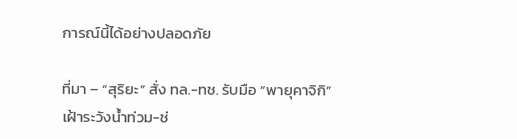การณ์นี้ได้อย่างปลอดภัย

ที่มา – “สุริยะ” สั่ง ทล.-ทช. รับมือ “พายุคาจิกิ” เฝ้าระวังน้ำท่วม-ช่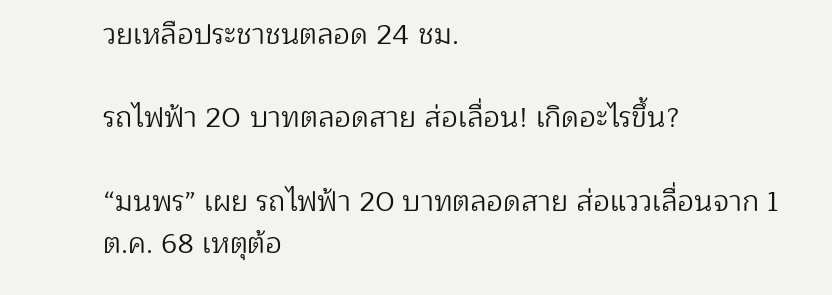วยเหลือประชาชนตลอด 24 ชม.

รถไฟฟ้า 20 บาทตลอดสาย ส่อเลื่อน! เกิดอะไรขึ้น?

“มนพร” เผย รถไฟฟ้า 20 บาทตลอดสาย ส่อแววเลื่อนจาก 1 ต.ค. 68 เหตุต้อ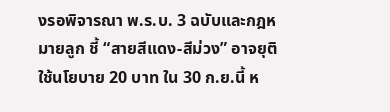งรอพิจารณา พ.ร.บ. 3 ฉบับและกฎหมายลูก ชี้ “สายสีแดง-สีม่วง” อาจยุติใช้นโยบาย 20 บาท ใน 30 ก.ย.นี้ ห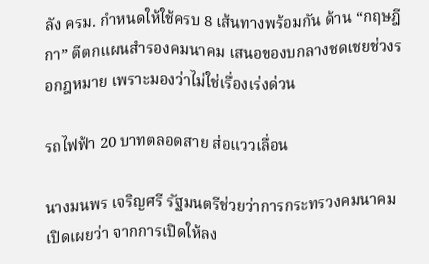ลัง ครม. กำหนดให้ใช้ครบ 8 เส้นทางพร้อมกัน ด้าน “กฤษฎีกา” ตีตกแผนสำรองคมนาคม เสนอของบกลางชดเชยช่วงรอกฎหมาย เพราะมองว่าไม่ใช่เรื่องเร่งด่วน

รถไฟฟ้า 20 บาทตลอดสาย ส่อแววเลื่อน

นางมนพร เจริญศรี รัฐมนตรีช่วยว่าการกระทรวงคมนาคม เปิดเผยว่า จากการเปิดให้ลง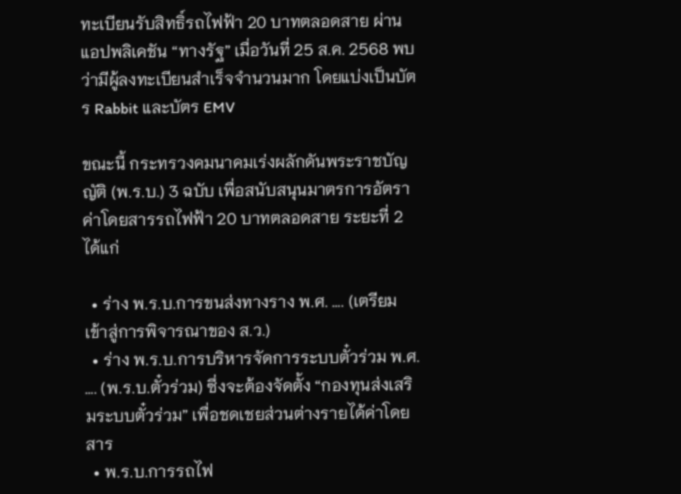ทะเบียนรับสิทธิ์รถไฟฟ้า 20 บาทตลอดสาย ผ่านแอปพลิเคชัน “ทางรัฐ” เมื่อวันที่ 25 ส.ค. 2568 พบว่ามีผู้ลงทะเบียนสำเร็จจำนวนมาก โดยแบ่งเป็นบัตร Rabbit และบัตร EMV

ขณะนี้ กระทรวงคมนาคมเร่งผลักดันพระราชบัญญัติ (พ.ร.บ.) 3 ฉบับ เพื่อสนับสนุนมาตรการอัตราค่าโดยสารรถไฟฟ้า 20 บาทตลอดสาย ระยะที่ 2 ได้แก่

  • ร่าง พ.ร.บ.การขนส่งทางราง พ.ศ. …. (เตรียมเข้าสู่การพิจารณาของ ส.ว.)
  • ร่าง พ.ร.บ.การบริหารจัดการระบบตั๋วร่วม พ.ศ. …. (พ.ร.บ.ตั๋วร่วม) ซึ่งจะต้องจัดตั้ง “กองทุนส่งเสริมระบบตั๋วร่วม” เพื่อชดเชยส่วนต่างรายได้ค่าโดยสาร
  • พ.ร.บ.การรถไฟ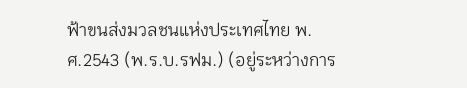ฟ้าขนส่งมวลชนแห่งประเทศไทย พ.ศ.2543 (พ.ร.บ.รฟม.) (อยู่ระหว่างการ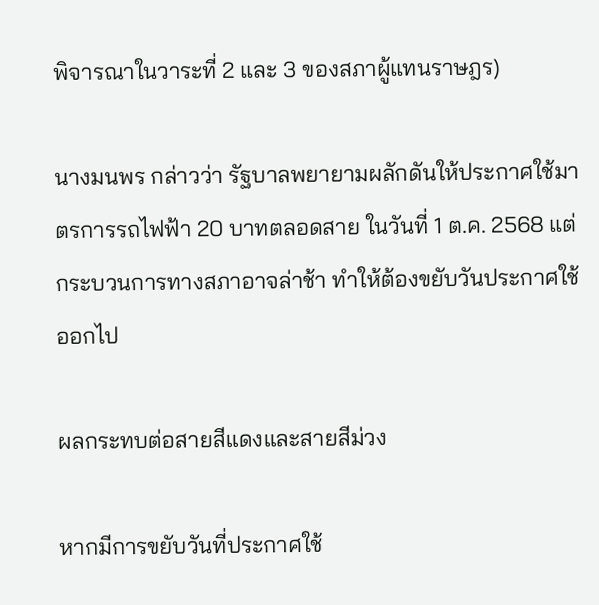พิจารณาในวาระที่ 2 และ 3 ของสภาผู้แทนราษฎร)

นางมนพร กล่าวว่า รัฐบาลพยายามผลักดันให้ประกาศใช้มาตรการรถไฟฟ้า 20 บาทตลอดสาย ในวันที่ 1 ต.ค. 2568 แต่กระบวนการทางสภาอาจล่าช้า ทำให้ต้องขยับวันประกาศใช้ออกไป

ผลกระทบต่อสายสีแดงและสายสีม่วง

หากมีการขยับวันที่ประกาศใช้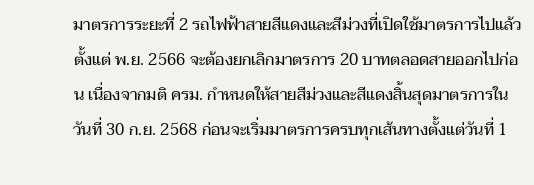มาตรการระยะที่ 2 รถไฟฟ้าสายสีแดงและสีม่วงที่เปิดใช้มาตรการไปแล้วตั้งแต่ พ.ย. 2566 จะต้องยกเลิกมาตรการ 20 บาทตลอดสายออกไปก่อน เนื่องจากมติ ครม. กำหนดให้สายสีม่วงและสีแดงสิ้นสุดมาตรการในวันที่ 30 ก.ย. 2568 ก่อนจะเริ่มมาตรการครบทุกเส้นทางตั้งแต่วันที่ 1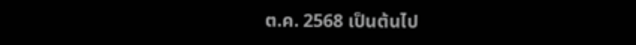ต.ค. 2568 เป็นต้นไป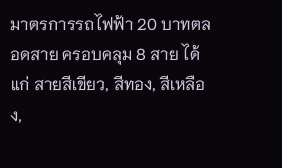มาตรการรถไฟฟ้า 20 บาทตลอดสาย ครอบคลุม 8 สาย ได้แก่ สายสีเขียว, สีทอง, สีเหลือง,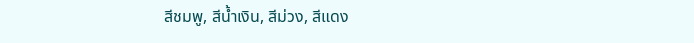สีชมพู, สีน้ำเงิน, สีม่วง, สีแดง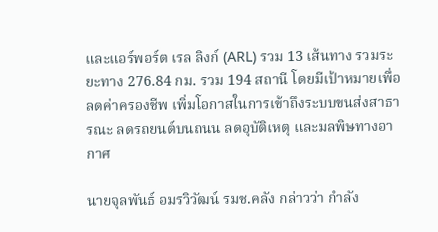และแอร์พอร์ต เรล ลิงก์ (ARL) รวม 13 เส้นทาง รวมระยะทาง 276.84 กม. รวม 194 สถานี โดยมีเป้าหมายเพื่อลดค่าครองชีพ เพิ่มโอกาสในการเข้าถึงระบบขนส่งสาธารณะ ลดรถยนต์บนถนน ลดอุบัติเหตุ และมลพิษทางอากาศ

นายจุลพันธ์ อมรวิวัฒน์ รมช.คลัง กล่าวว่า กำลัง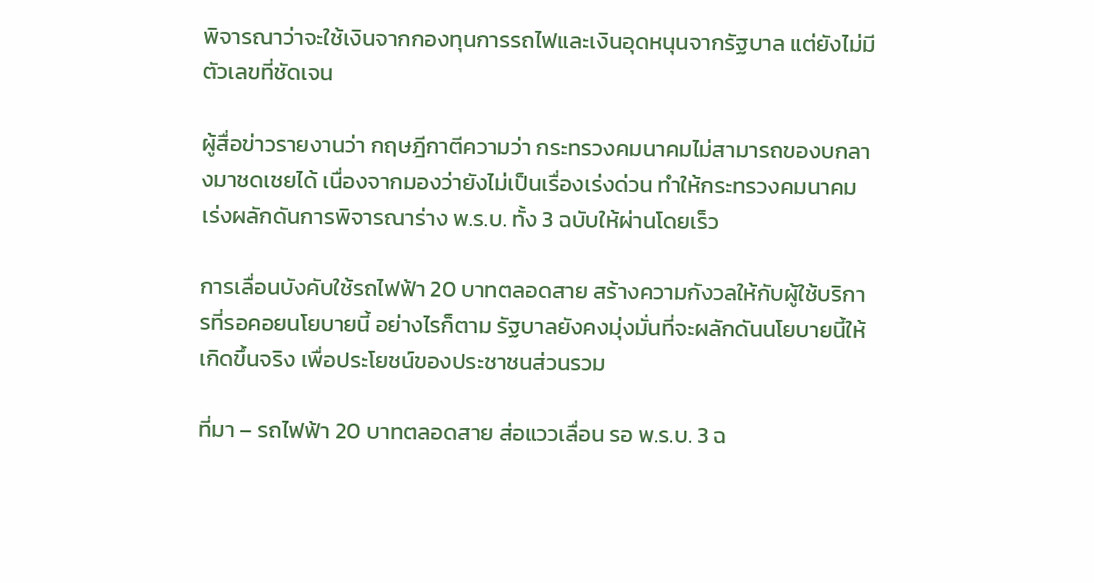พิจารณาว่าจะใช้เงินจากกองทุนการรถไฟและเงินอุดหนุนจากรัฐบาล แต่ยังไม่มีตัวเลขที่ชัดเจน

ผู้สื่อข่าวรายงานว่า กฤษฎีกาตีความว่า กระทรวงคมนาคมไม่สามารถของบกลางมาชดเชยได้ เนื่องจากมองว่ายังไม่เป็นเรื่องเร่งด่วน ทำให้กระทรวงคมนาคมเร่งผลักดันการพิจารณาร่าง พ.ร.บ. ทั้ง 3 ฉบับให้ผ่านโดยเร็ว

การเลื่อนบังคับใช้รถไฟฟ้า 20 บาทตลอดสาย สร้างความกังวลให้กับผู้ใช้บริการที่รอคอยนโยบายนี้ อย่างไรก็ตาม รัฐบาลยังคงมุ่งมั่นที่จะผลักดันนโยบายนี้ให้เกิดขึ้นจริง เพื่อประโยชน์ของประชาชนส่วนรวม

ที่มา – รถไฟฟ้า 20 บาทตลอดสาย ส่อแววเลื่อน รอ พ.ร.บ. 3 ฉ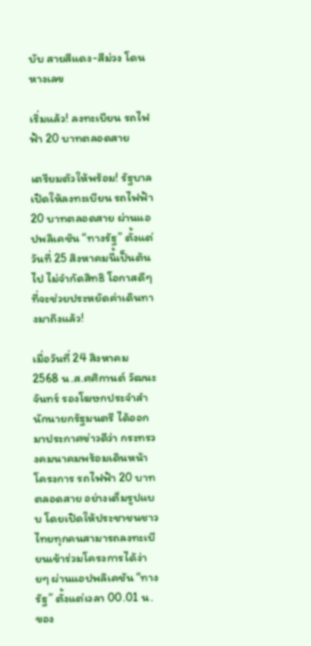บับ สายสีแดง-สีม่วง โดนหางเลข

เริ่มแล้ว! ลงทะเบียน รถไฟฟ้า 20 บาทตลอดสาย

เตรียมตัวให้พร้อม! รัฐบาลเปิดให้ลงทะเบียน รถไฟฟ้า 20 บาทตลอดสาย ผ่านแอปพลิเคชัน “ทางรัฐ” ตั้งแต่วันที่ 25 สิงหาคมนี้เป็นต้นไป ไม่จำกัดสิทธิ โอกาสดีๆ ที่จะช่วยประหยัดค่าเดินทางมาถึงแล้ว!

เมื่อวันที่ 24 สิงหาคม 2568 น.ส.ศศิกานต์ วัฒนะจันทร์ รองโฆษกประจำสำนักนายกรัฐมนตรี ได้ออกมาประกาศข่าวดีว่า กระทรวงคมนาคมพร้อมเดินหน้าโครงการ รถไฟฟ้า 20 บาทตลอดสาย อย่างเต็มรูปแบบ โดยเปิดให้ประชาชนชาวไทยทุกคนสามารถลงทะเบียนเข้าร่วมโครงการได้ง่ายๆ ผ่านแอปพลิเคชัน “ทางรัฐ” ตั้งแต่เวลา 00.01 น. ของ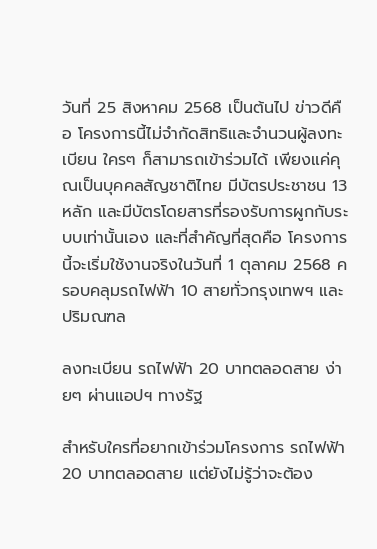วันที่ 25 สิงหาคม 2568 เป็นต้นไป ข่าวดีคือ โครงการนี้ไม่จำกัดสิทธิและจำนวนผู้ลงทะเบียน ใครๆ ก็สามารถเข้าร่วมได้ เพียงแค่คุณเป็นบุคคลสัญชาติไทย มีบัตรประชาชน 13 หลัก และมีบัตรโดยสารที่รองรับการผูกกับระบบเท่านั้นเอง และที่สำคัญที่สุดคือ โครงการนี้จะเริ่มใช้งานจริงในวันที่ 1 ตุลาคม 2568 ครอบคลุมรถไฟฟ้า 10 สายทั่วกรุงเทพฯ และปริมณฑล

ลงทะเบียน รถไฟฟ้า 20 บาทตลอดสาย ง่ายๆ ผ่านแอปฯ ทางรัฐ

สำหรับใครที่อยากเข้าร่วมโครงการ รถไฟฟ้า 20 บาทตลอดสาย แต่ยังไม่รู้ว่าจะต้อง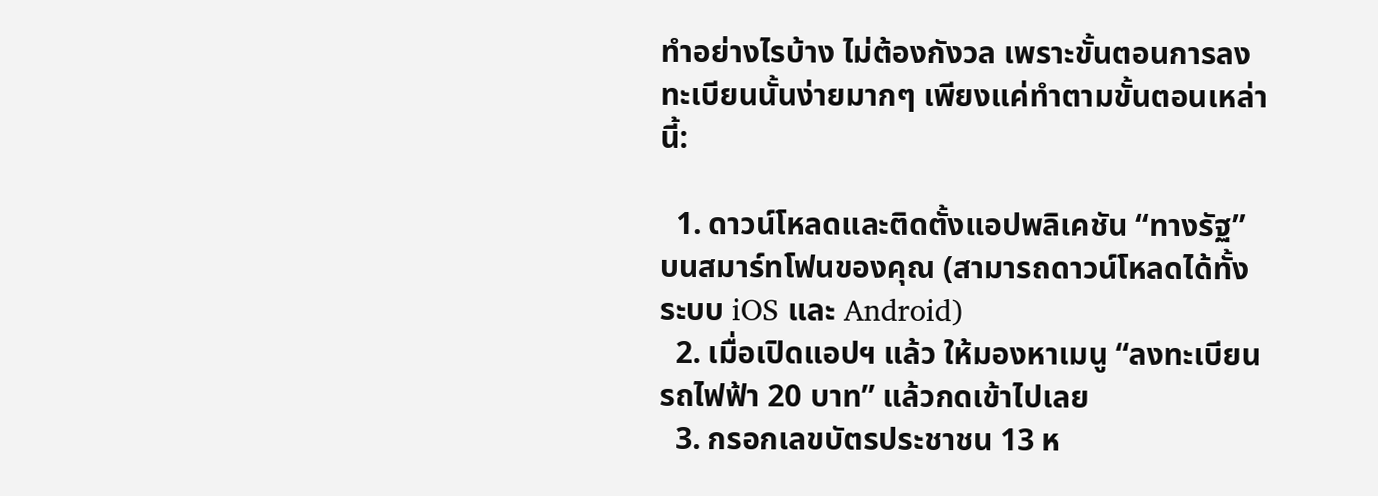ทำอย่างไรบ้าง ไม่ต้องกังวล เพราะขั้นตอนการลงทะเบียนนั้นง่ายมากๆ เพียงแค่ทำตามขั้นตอนเหล่านี้:

  1. ดาวน์โหลดและติดตั้งแอปพลิเคชัน “ทางรัฐ” บนสมาร์ทโฟนของคุณ (สามารถดาวน์โหลดได้ทั้งระบบ iOS และ Android)
  2. เมื่อเปิดแอปฯ แล้ว ให้มองหาเมนู “ลงทะเบียนรถไฟฟ้า 20 บาท” แล้วกดเข้าไปเลย
  3. กรอกเลขบัตรประชาชน 13 ห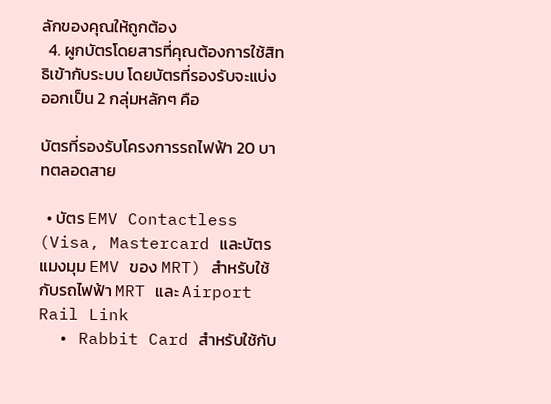ลักของคุณให้ถูกต้อง
  4. ผูกบัตรโดยสารที่คุณต้องการใช้สิทธิเข้ากับระบบ โดยบัตรที่รองรับจะแบ่งออกเป็น 2 กลุ่มหลักๆ คือ

บัตรที่รองรับโครงการรถไฟฟ้า 20 บาทตลอดสาย

  • บัตร EMV Contactless (Visa, Mastercard และบัตรแมงมุม EMV ของ MRT) สำหรับใช้กับรถไฟฟ้า MRT และ Airport Rail Link
  • Rabbit Card สำหรับใช้กับ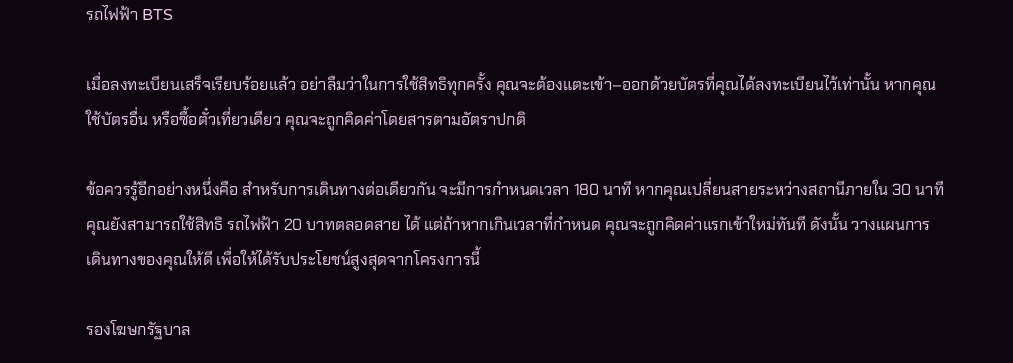รถไฟฟ้า BTS

เมื่อลงทะเบียนเสร็จเรียบร้อยแล้ว อย่าลืมว่าในการใช้สิทธิทุกครั้ง คุณจะต้องแตะเข้า–ออกด้วยบัตรที่คุณได้ลงทะเบียนไว้เท่านั้น หากคุณใช้บัตรอื่น หรือซื้อตั๋วเที่ยวเดียว คุณจะถูกคิดค่าโดยสารตามอัตราปกติ

ข้อควรรู้อีกอย่างหนึ่งคือ สำหรับการเดินทางต่อเดียวกัน จะมีการกำหนดเวลา 180 นาที หากคุณเปลี่ยนสายระหว่างสถานีภายใน 30 นาที คุณยังสามารถใช้สิทธิ รถไฟฟ้า 20 บาทตลอดสาย ได้ แต่ถ้าหากเกินเวลาที่กำหนด คุณจะถูกคิดค่าแรกเข้าใหม่ทันที ดังนั้น วางแผนการเดินทางของคุณให้ดี เพื่อให้ได้รับประโยชน์สูงสุดจากโครงการนี้

รองโฆษกรัฐบาล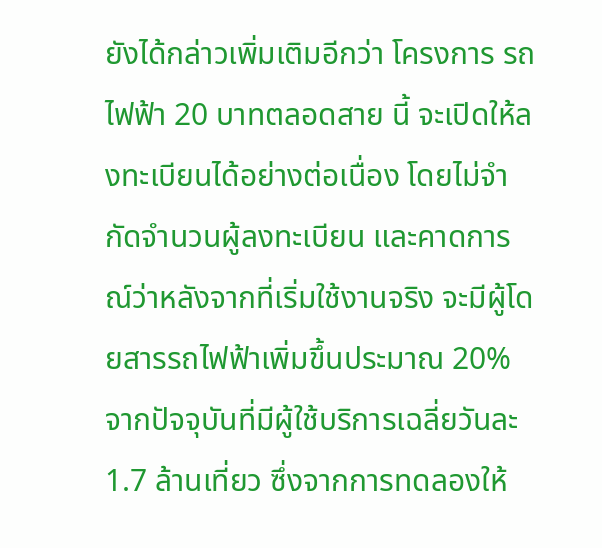ยังได้กล่าวเพิ่มเติมอีกว่า โครงการ รถไฟฟ้า 20 บาทตลอดสาย นี้ จะเปิดให้ลงทะเบียนได้อย่างต่อเนื่อง โดยไม่จำกัดจำนวนผู้ลงทะเบียน และคาดการณ์ว่าหลังจากที่เริ่มใช้งานจริง จะมีผู้โดยสารรถไฟฟ้าเพิ่มขึ้นประมาณ 20% จากปัจจุบันที่มีผู้ใช้บริการเฉลี่ยวันละ 1.7 ล้านเที่ยว ซึ่งจากการทดลองให้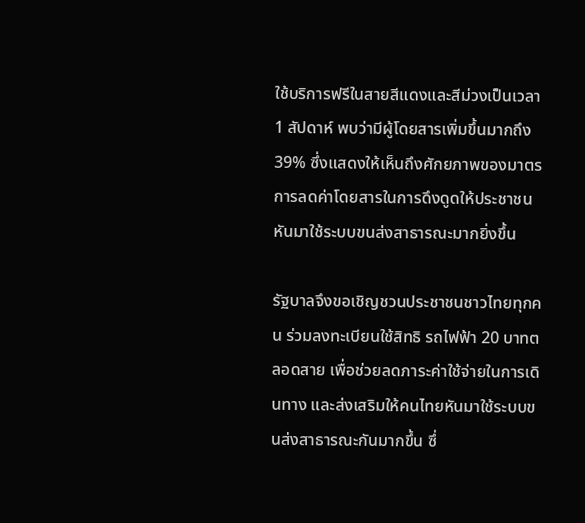ใช้บริการฟรีในสายสีแดงและสีม่วงเป็นเวลา 1 สัปดาห์ พบว่ามีผู้โดยสารเพิ่มขึ้นมากถึง 39% ซึ่งแสดงให้เห็นถึงศักยภาพของมาตรการลดค่าโดยสารในการดึงดูดให้ประชาชนหันมาใช้ระบบขนส่งสาธารณะมากยิ่งขึ้น

รัฐบาลจึงขอเชิญชวนประชาชนชาวไทยทุกคน ร่วมลงทะเบียนใช้สิทธิ รถไฟฟ้า 20 บาทตลอดสาย เพื่อช่วยลดภาระค่าใช้จ่ายในการเดินทาง และส่งเสริมให้คนไทยหันมาใช้ระบบขนส่งสาธารณะกันมากขึ้น ซึ่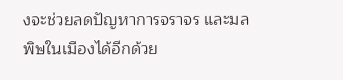งจะช่วยลดปัญหาการจราจร และมลพิษในเมืองได้อีกด้วย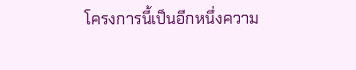โครงการนี้เป็นอีกหนึ่งความ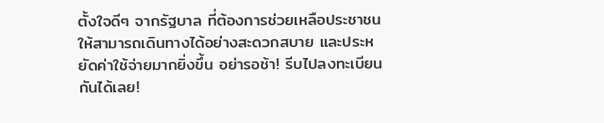ตั้งใจดีๆ จากรัฐบาล ที่ต้องการช่วยเหลือประชาชนให้สามารถเดินทางได้อย่างสะดวกสบาย และประหยัดค่าใช้จ่ายมากยิ่งขึ้น อย่ารอช้า! รีบไปลงทะเบียนกันได้เลย!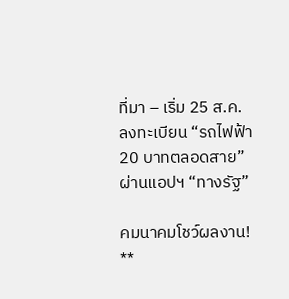ที่มา – เริ่ม 25 ส.ค. ลงทะเบียน “รถไฟฟ้า 20 บาทตลอดสาย” ผ่านแอปฯ “ทางรัฐ”

คมนาคมโชว์ผลงาน! **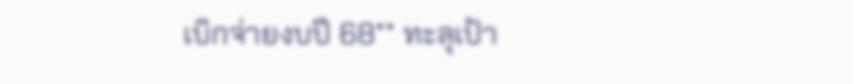เบิกจ่ายงบปี 68** ทะลุเป้า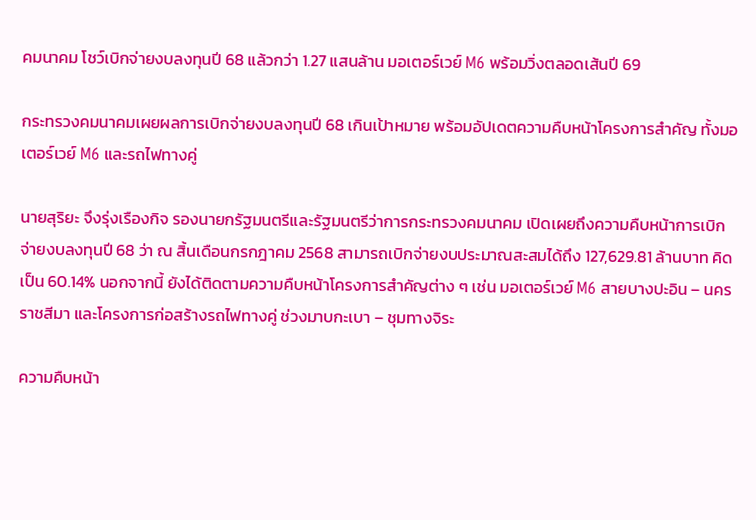คมนาคม โชว์เบิกจ่ายงบลงทุนปี 68 แล้วกว่า 1.27 แสนล้าน มอเตอร์เวย์ M6 พร้อมวิ่งตลอดเส้นปี 69

กระทรวงคมนาคมเผยผลการเบิกจ่ายงบลงทุนปี 68 เกินเป้าหมาย พร้อมอัปเดตความคืบหน้าโครงการสำคัญ ทั้งมอเตอร์เวย์ M6 และรถไฟทางคู่

นายสุริยะ จึงรุ่งเรืองกิจ รองนายกรัฐมนตรีและรัฐมนตรีว่าการกระทรวงคมนาคม เปิดเผยถึงความคืบหน้าการเบิกจ่ายงบลงทุนปี 68 ว่า ณ สิ้นเดือนกรกฎาคม 2568 สามารถเบิกจ่ายงบประมาณสะสมได้ถึง 127,629.81 ล้านบาท คิดเป็น 60.14% นอกจากนี้ ยังได้ติดตามความคืบหน้าโครงการสำคัญต่าง ๆ เช่น มอเตอร์เวย์ M6 สายบางปะอิน – นครราชสีมา และโครงการก่อสร้างรถไฟทางคู่ ช่วงมาบกะเบา – ชุมทางจิระ

ความคืบหน้า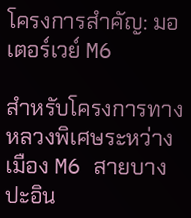โครงการสำคัญ: มอเตอร์เวย์ M6

สำหรับโครงการทางหลวงพิเศษระหว่างเมือง M6 สายบางปะอิน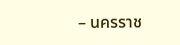– นครราช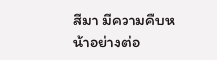สีมา มีความคืบหน้าอย่างต่อ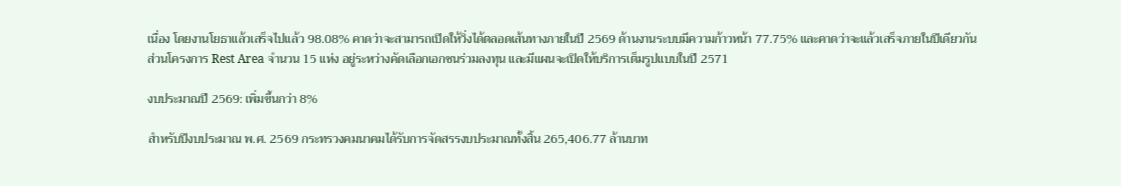เนื่อง โดยงานโยธาแล้วเสร็จไปแล้ว 98.08% คาดว่าจะสามารถเปิดให้วิ่งได้ตลอดเส้นทางภายในปี 2569 ด้านงานระบบมีความก้าวหน้า 77.75% และคาดว่าจะแล้วเสร็จภายในปีเดียวกัน ส่วนโครงการ Rest Area จำนวน 15 แห่ง อยู่ระหว่างคัดเลือกเอกชนร่วมลงทุน และมีแผนจะเปิดให้บริการเต็มรูปแบบในปี 2571

งบประมาณปี 2569: เพิ่มขึ้นกว่า 8%

สำหรับปีงบประมาณ พ.ศ. 2569 กระทรวงคมนาคมได้รับการจัดสรรงบประมาณทั้งสิ้น 265,406.77 ล้านบาท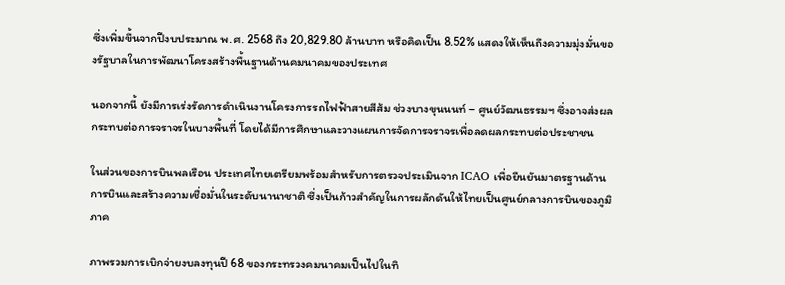ซึ่งเพิ่มขึ้นจากปีงบประมาณ พ.ศ. 2568 ถึง 20,829.80 ล้านบาท หรือคิดเป็น 8.52% แสดงให้เห็นถึงความมุ่งมั่นของรัฐบาลในการพัฒนาโครงสร้างพื้นฐานด้านคมนาคมของประเทศ

นอกจากนี้ ยังมีการเร่งรัดการดำเนินงานโครงการรถไฟฟ้าสายสีส้ม ช่วงบางขุนนนท์ – ศูนย์วัฒนธรรมฯ ซึ่งอาจส่งผลกระทบต่อการจราจรในบางพื้นที่ โดยได้มีการศึกษาและวางแผนการจัดการจราจรเพื่อลดผลกระทบต่อประชาชน

ในส่วนของการบินพลเรือน ประเทศไทยเตรียมพร้อมสำหรับการตรวจประเมินจาก ICAO เพื่อยืนยันมาตรฐานด้านการบินและสร้างความเชื่อมั่นในระดับนานาชาติ ซึ่งเป็นก้าวสำคัญในการผลักดันให้ไทยเป็นศูนย์กลางการบินของภูมิภาค

ภาพรวมการเบิกจ่ายงบลงทุนปี 68 ของกระทรวงคมนาคมเป็นไปในทิ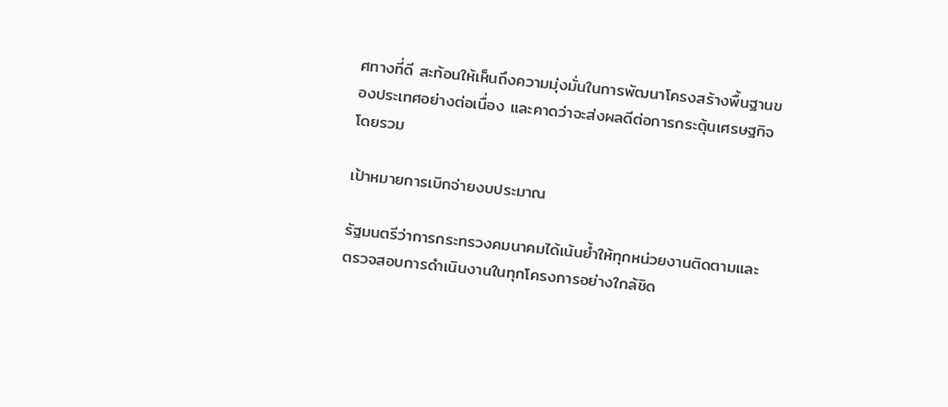ศทางที่ดี สะท้อนให้เห็นถึงความมุ่งมั่นในการพัฒนาโครงสร้างพื้นฐานของประเทศอย่างต่อเนื่อง และคาดว่าจะส่งผลดีต่อการกระตุ้นเศรษฐกิจโดยรวม

เป้าหมายการเบิกจ่ายงบประมาณ

รัฐมนตรีว่าการกระทรวงคมนาคมได้เน้นย้ำให้ทุกหน่วยงานติดตามและตรวจสอบการดำเนินงานในทุกโครงการอย่างใกล้ชิด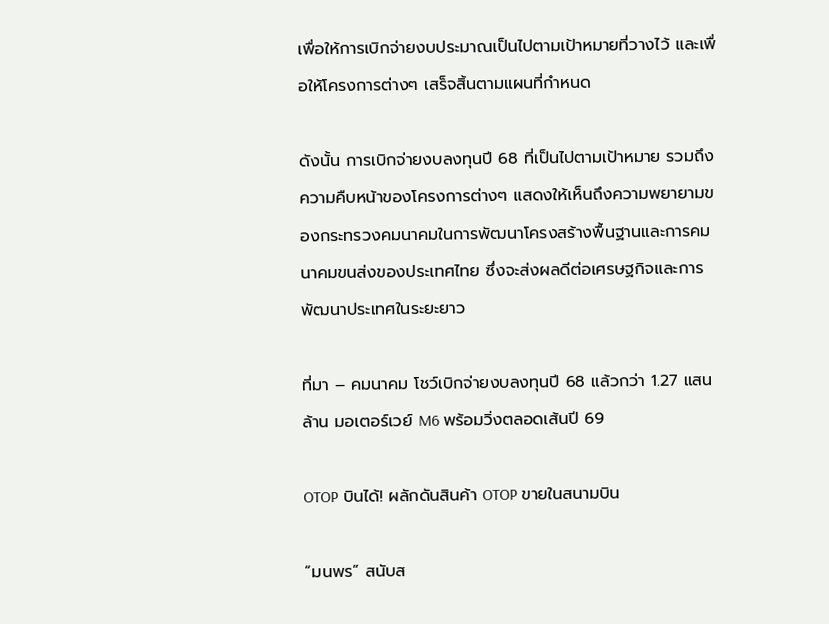เพื่อให้การเบิกจ่ายงบประมาณเป็นไปตามเป้าหมายที่วางไว้ และเพื่อให้โครงการต่างๆ เสร็จสิ้นตามแผนที่กำหนด

ดังนั้น การเบิกจ่ายงบลงทุนปี 68 ที่เป็นไปตามเป้าหมาย รวมถึงความคืบหน้าของโครงการต่างๆ แสดงให้เห็นถึงความพยายามของกระทรวงคมนาคมในการพัฒนาโครงสร้างพื้นฐานและการคมนาคมขนส่งของประเทศไทย ซึ่งจะส่งผลดีต่อเศรษฐกิจและการพัฒนาประเทศในระยะยาว

ที่มา – คมนาคม โชว์เบิกจ่ายงบลงทุนปี 68 แล้วกว่า 1.27 แสนล้าน มอเตอร์เวย์ M6 พร้อมวิ่งตลอดเส้นปี 69

OTOP บินได้! ผลักดันสินค้า OTOP ขายในสนามบิน

“มนพร” สนับส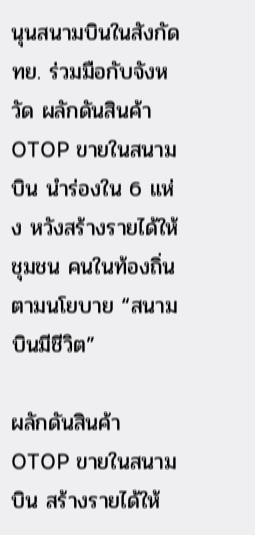นุนสนามบินในสังกัด ทย. ร่วมมือกับจังหวัด ผลักดันสินค้า OTOP ขายในสนามบิน นำร่องใน 6 แห่ง หวังสร้างรายได้ให้ชุมชน คนในท้องถิ่น ตามนโยบาย “สนามบินมีชีวิต”

ผลักดันสินค้า OTOP ขายในสนามบิน สร้างรายได้ให้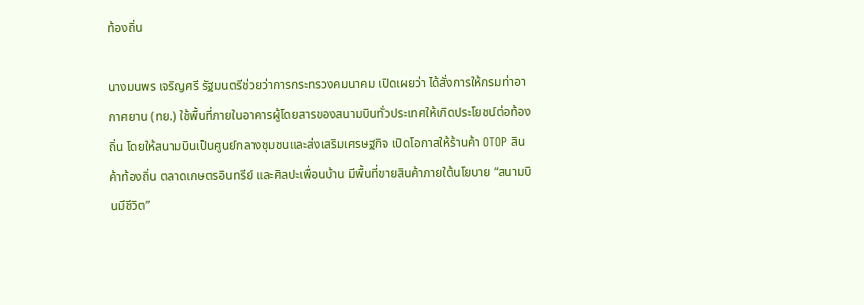ท้องถิ่น

นางมนพร เจริญศรี รัฐมนตรีช่วยว่าการกระทรวงคมนาคม เปิดเผยว่า ได้สั่งการให้กรมท่าอากาศยาน (ทย.) ใช้พื้นที่ภายในอาคารผู้โดยสารของสนามบินทั่วประเทศให้เกิดประโยชน์ต่อท้องถิ่น โดยให้สนามบินเป็นศูนย์กลางชุมชนและส่งเสริมเศรษฐกิจ เปิดโอกาสให้ร้านค้า OTOP สินค้าท้องถิ่น ตลาดเกษตรอินทรีย์ และศิลปะเพื่อนบ้าน มีพื้นที่ขายสินค้าภายใต้นโยบาย “สนามบินมีชีวิต”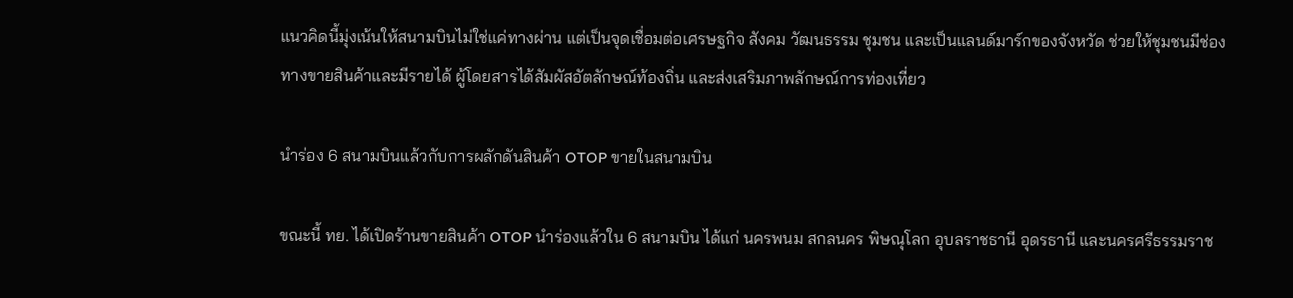แนวคิดนี้มุ่งเน้นให้สนามบินไม่ใช่แค่ทางผ่าน แต่เป็นจุดเชื่อมต่อเศรษฐกิจ สังคม วัฒนธรรม ชุมชน และเป็นแลนด์มาร์กของจังหวัด ช่วยให้ชุมชนมีช่องทางขายสินค้าและมีรายได้ ผู้โดยสารได้สัมผัสอัตลักษณ์ท้องถิ่น และส่งเสริมภาพลักษณ์การท่องเที่ยว

นำร่อง 6 สนามบินแล้วกับการผลักดันสินค้า OTOP ขายในสนามบิน

ขณะนี้ ทย. ได้เปิดร้านขายสินค้า OTOP นำร่องแล้วใน 6 สนามบิน ได้แก่ นครพนม สกลนคร พิษณุโลก อุบลราชธานี อุดรธานี และนครศรีธรรมราช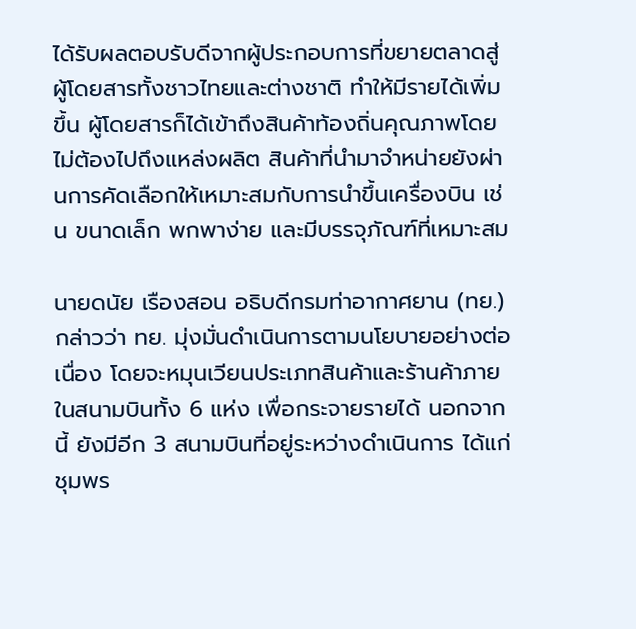ได้รับผลตอบรับดีจากผู้ประกอบการที่ขยายตลาดสู่ผู้โดยสารทั้งชาวไทยและต่างชาติ ทำให้มีรายได้เพิ่มขึ้น ผู้โดยสารก็ได้เข้าถึงสินค้าท้องถิ่นคุณภาพโดยไม่ต้องไปถึงแหล่งผลิต สินค้าที่นำมาจำหน่ายยังผ่านการคัดเลือกให้เหมาะสมกับการนำขึ้นเครื่องบิน เช่น ขนาดเล็ก พกพาง่าย และมีบรรจุภัณฑ์ที่เหมาะสม

นายดนัย เรืองสอน อธิบดีกรมท่าอากาศยาน (ทย.) กล่าวว่า ทย. มุ่งมั่นดำเนินการตามนโยบายอย่างต่อเนื่อง โดยจะหมุนเวียนประเภทสินค้าและร้านค้าภายในสนามบินทั้ง 6 แห่ง เพื่อกระจายรายได้ นอกจากนี้ ยังมีอีก 3 สนามบินที่อยู่ระหว่างดำเนินการ ได้แก่ ชุมพร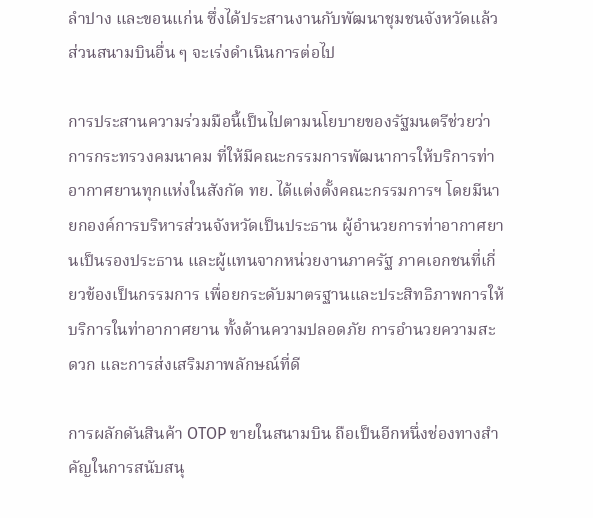ลำปาง และขอนแก่น ซึ่งได้ประสานงานกับพัฒนาชุมชนจังหวัดแล้ว ส่วนสนามบินอื่น ๆ จะเร่งดำเนินการต่อไป

การประสานความร่วมมือนี้เป็นไปตามนโยบายของรัฐมนตรีช่วยว่าการกระทรวงคมนาคม ที่ให้มีคณะกรรมการพัฒนาการให้บริการท่าอากาศยานทุกแห่งในสังกัด ทย. ได้แต่งตั้งคณะกรรมการฯ โดยมีนายกองค์การบริหารส่วนจังหวัดเป็นประธาน ผู้อำนวยการท่าอากาศยานเป็นรองประธาน และผู้แทนจากหน่วยงานภาครัฐ ภาคเอกชนที่เกี่ยวข้องเป็นกรรมการ เพื่อยกระดับมาตรฐานและประสิทธิภาพการให้บริการในท่าอากาศยาน ทั้งด้านความปลอดภัย การอำนวยความสะดวก และการส่งเสริมภาพลักษณ์ที่ดี

การผลักดันสินค้า OTOP ขายในสนามบิน ถือเป็นอีกหนึ่งช่องทางสำคัญในการสนับสนุ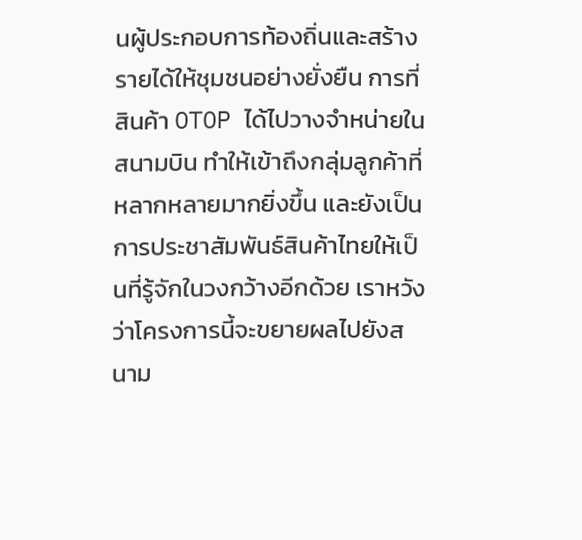นผู้ประกอบการท้องถิ่นและสร้างรายได้ให้ชุมชนอย่างยั่งยืน การที่สินค้า OTOP ได้ไปวางจำหน่ายในสนามบิน ทำให้เข้าถึงกลุ่มลูกค้าที่หลากหลายมากยิ่งขึ้น และยังเป็นการประชาสัมพันธ์สินค้าไทยให้เป็นที่รู้จักในวงกว้างอีกด้วย เราหวังว่าโครงการนี้จะขยายผลไปยังสนาม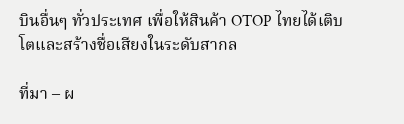บินอื่นๆ ทั่วประเทศ เพื่อให้สินค้า OTOP ไทยได้เติบโตและสร้างชื่อเสียงในระดับสากล

ที่มา – ผ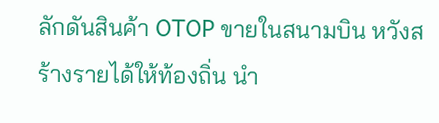ลักดันสินค้า OTOP ขายในสนามบิน หวังสร้างรายได้ให้ท้องถิ่น นำ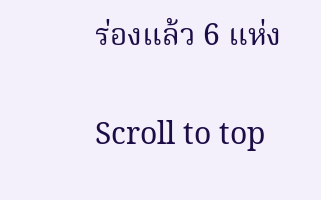ร่องแล้ว 6 แห่ง

Scroll to top